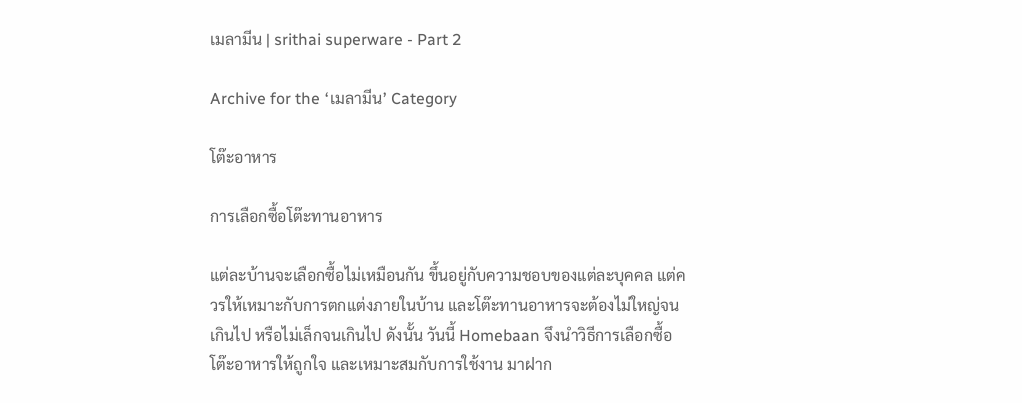เมลามีน | srithai superware - Part 2

Archive for the ‘เมลามีน’ Category

โต๊ะอาหาร

การเลือกซื้อโต๊ะทานอาหาร

แต่ละบ้านจะเลือกซื้อไม่เหมือนกัน ขึ้นอยู่กับความชอบของแต่ละบุคคล แต่ควรให้เหมาะกับการตกแต่งภายในบ้าน และโต๊ะทานอาหารจะต้องไม่ใหญ่จนเกินไป หรือไม่เล็กจนเกินไป ดังนั้น วันนี้ Homebaan จึงนำวิธีการเลือกซื้อโต๊ะอาหารให้ถูกใจ และเหมาะสมกับการใช้งาน มาฝาก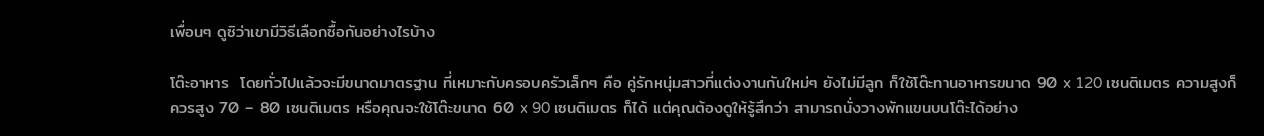เพื่อนๆ ดูซิว่าเขามีวิธีเลือกซื้อกันอย่างไรบ้าง

โต๊ะอาหาร  โดยทั่วไปแล้วจะมีขนาดมาตรฐาน ที่เหมาะกับครอบครัวเล็กๆ คือ คู่รักหนุ่มสาวที่แต่งงานกันใหม่ๆ ยังไม่มีลูก ก็ใช้โต๊ะทานอาหารขนาด 90 x 120 เซนติเมตร ความสูงก็ควรสูง 70 – 80 เซนติเมตร หรือคุณจะใช้โต๊ะขนาด 60 x 90 เซนติเมตร ก็ได้ แต่คุณต้องดูให้รู้สึกว่า สามารถนั่งวางพักแขนบนโต๊ะได้อย่าง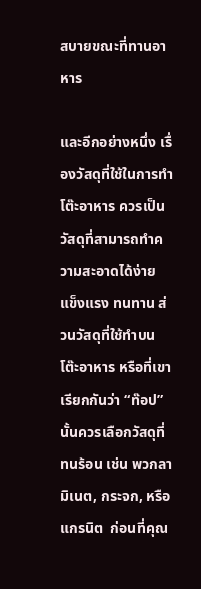สบายขณะที่ทานอาหาร

และอีกอย่างหนึ่ง เรื่องวัสดุที่ใช้ในการทำโต๊ะอาหาร ควรเป็นวัสดุที่สามารถทำความสะอาดได้ง่าย แข็งแรง ทนทาน ส่วนวัสดุที่ใช้ทำบนโต๊ะอาหาร หรือที่เขาเรียกกันว่า “ท๊อป” นั้นควรเลือกวัสดุที่ทนร้อน เช่น พวกลามิเนต, กระจก, หรือแกรนิต  ก่อนที่คุณ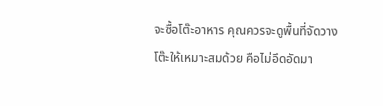จะซื้อโต๊ะอาหาร คุณควรจะดูพื้นที่จัดวางโต๊ะให้เหมาะสมด้วย คือไม่อึดอัดมา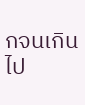กจนเกินไป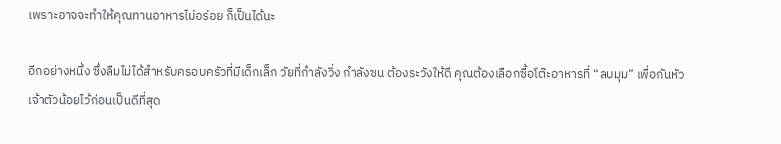เพราะอาจจะทำให้คุณทานอาหารไม่อร่อย ก็เป็นได้นะ

อีกอย่างหนึ่ง ซึ่งลืมไม่ได้สำหรับครอบครัวที่มีเด็กเล็ก วัยที่กำลังวิ่ง กำลังซน ต้องระวังให้ดี คุณต้องเลือกซื้อโต๊ะอาหารที่ “ลบมุม” เพื่อกันหัวเจ้าตัวน้อยไว้ก่อนเป็นดีที่สุด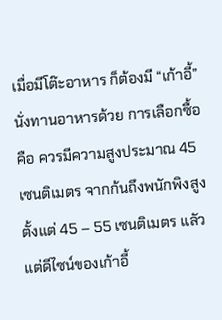เมื่อมีโต๊ะอาหาร ก็ต้องมี “เก้าอี้” นั่งทานอาหารด้วย การเลือกซื้อคือ ควรมีความสูงประมาณ 45 เซนติเมตร จากก้นถึงพนักพิงสูงตั้งแต่ 45 – 55 เซนติเมตร แลัวแต่ดีไซน์ของเก้าอี้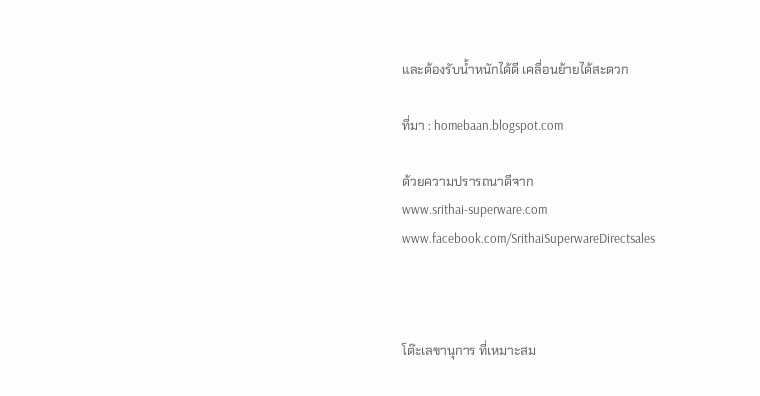และต้องรับน้ำหนักได้ดี เคลื่อนย้ายได้สะดวก

ที่มา : homebaan.blogspot.com

ด้วยความปรารถนาดีจาก
www.srithai-superware.com
www.facebook.com/SrithaiSuperwareDirectsales



โต๊ะเลขานุการ ที่เหมาะสม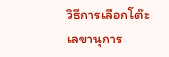วิธีการเลือกโต๊ะเลขานุการ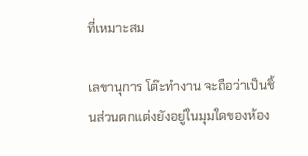ที่เหมาะสม

เลขานุการ โต๊ะทำงาน จะถือว่าเป็นชิ้นส่วนตกแต่งยังอยู่ในมุมใดของห้อง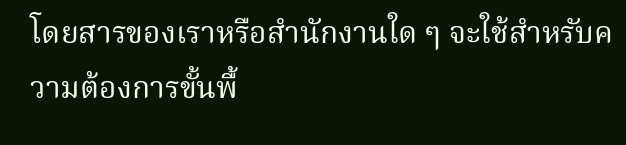โดยสารของเราหรือสำนักงานใด ๆ จะใช้สำหรับความต้องการขั้นพื้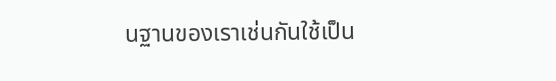นฐานของเราเช่นกันใช้เป็น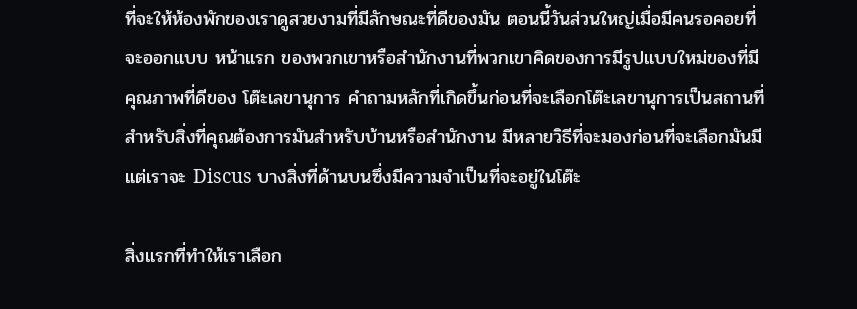ที่จะให้ห้องพักของเราดูสวยงามที่มีลักษณะที่ดีของมัน ตอนนี้วันส่วนใหญ่เมื่อมีคนรอคอยที่จะออกแบบ หน้าแรก ของพวกเขาหรือสำนักงานที่พวกเขาคิดของการมีรูปแบบใหม่ของที่มีคุณภาพที่ดีของ โต๊ะเลขานุการ คำถามหลักที่เกิดขึ้นก่อนที่จะเลือกโต๊ะเลขานุการเป็นสถานที่สำหรับสิ่งที่คุณต้องการมันสำหรับบ้านหรือสำนักงาน มีหลายวิธีที่จะมองก่อนที่จะเลือกมันมี แต่เราจะ Discus บางสิ่งที่ด้านบนซึ่งมีความจำเป็นที่จะอยู่ในโต๊ะ

สิ่งแรกที่ทำให้เราเลือก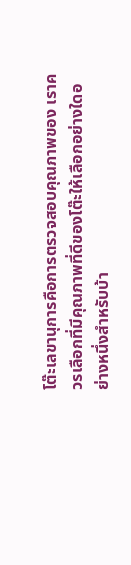โต๊ะเลขานุการคือการตรวจสอบคุณภาพของ เราควรเลือกที่มีคุณภาพที่ดีของโต๊ะให้เลือกอย่างใดอย่างหนึ่งสำหรับบ้า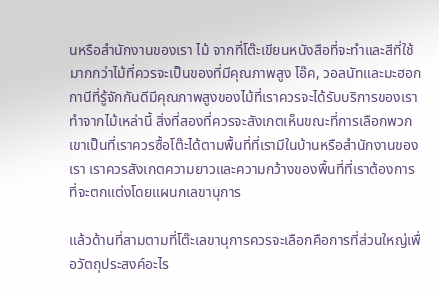นหรือสำนักงานของเรา ไม้ จากที่โต๊ะเขียนหนังสือที่จะทำและสีที่ใช้มากกว่าไม้ที่ควรจะเป็นของที่มีคุณภาพสูง โอ๊ค, วอลนัทและมะฮอกกานีที่รู้จักกันดีมีคุณภาพสูงของไม้ที่เราควรจะได้รับบริการของเราทำจากไม้เหล่านี้ สิ่งที่สองที่ควรจะสังเกตเห็นขณะที่การเลือกพวกเขาเป็นที่เราควรซื้อโต๊ะได้ตามพื้นที่ที่เรามีในบ้านหรือสำนักงานของเรา เราควรสังเกตความยาวและความกว้างของพื้นที่ที่เราต้องการที่จะตกแต่งโดยแผนกเลขานุการ

แล้วด้านที่สามตามที่โต๊ะเลขานุการควรจะเลือกคือการที่ส่วนใหญ่เพื่อวัตถุประสงค์อะไร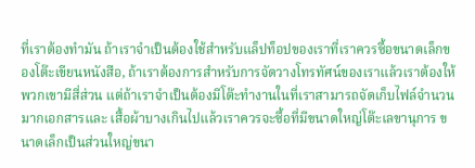ที่เราต้องทำมัน ถ้าเราจำเป็นต้องใช้สำหรับแล็ปท็อปของเราที่เราควรซื้อขนาดเล็กของโต๊ะเขียนหนังสือ, ถ้าเราต้องการสำหรับการจัดวางโทรทัศน์ของเราแล้วเราต้องให้พวกเขามีสี่ส่วน แต่ถ้าเราจำเป็นต้องมีโต๊ะทำงานในที่เราสามารถจัดเก็บไฟล์จำนวนมากเอกสารและ เสื้อผ้าบางเกินไปแล้วเราควรจะซื้อที่มีขนาดใหญ่โต๊ะเลขานุการ ขนาดเล็กเป็นส่วนใหญ่ขนา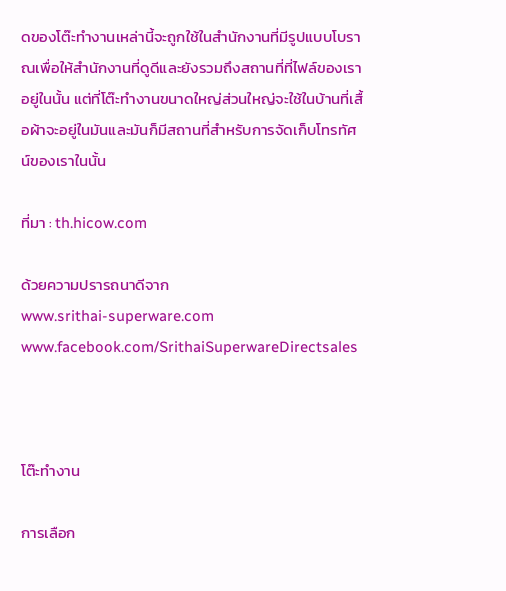ดของโต๊ะทำงานเหล่านี้จะถูกใช้ในสำนักงานที่มีรูปแบบโบราณเพื่อให้สำนักงานที่ดูดีและยังรวมถึงสถานที่ที่ไฟล์ของเราอยู่ในนั้น แต่ที่โต๊ะทำงานขนาดใหญ่ส่วนใหญ่จะใช้ในบ้านที่เสื้อผ้าจะอยู่ในมันและมันก็มีสถานที่สำหรับการจัดเก็บโทรทัศน์ของเราในนั้น

ที่มา : th.hicow.com

ด้วยความปรารถนาดีจาก
www.srithai-superware.com
www.facebook.com/SrithaiSuperwareDirectsales



โต๊ะทำงาน

การเลือก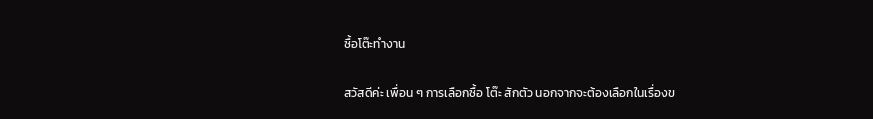ซื้อโต๊ะทำงาน

สวัสดีค่ะ เพื่อน ๆ การเลือกซื้อ โต๊ะ สักตัว นอกจากจะต้องเลือกในเรื่องข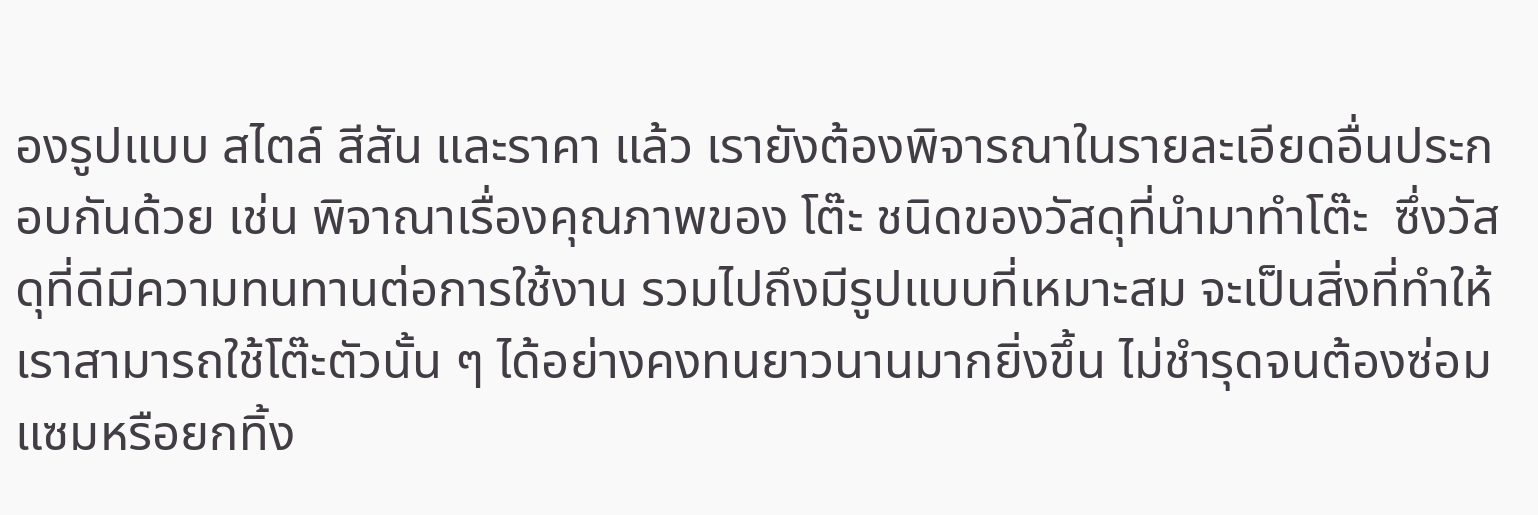องรูปแบบ สไตล์ สีสัน และราคา แล้ว เรายังต้องพิจารณาในรายละเอียดอื่นประกอบกันด้วย เช่น พิจาณาเรื่องคุณภาพของ โต๊ะ ชนิดของวัสดุที่นำมาทำโต๊ะ  ซึ่งวัสดุที่ดีมีความทนทานต่อการใช้งาน รวมไปถึงมีรูปแบบที่เหมาะสม จะเป็นสิ่งที่ทำให้เราสามารถใช้โต๊ะตัวนั้น ๆ ได้อย่างคงทนยาวนานมากยิ่งขึ้น ไม่ชำรุดจนต้องซ่อมแซมหรือยกทิ้ง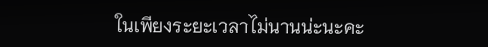ในเพียงระยะเวลาไม่นานน่ะนะคะ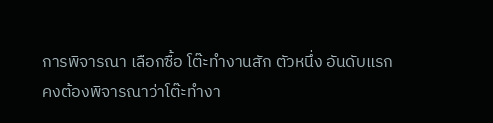การพิจารณา เลือกซื้อ โต๊ะทำงานสัก ตัวหนึ่ง อันดับแรก คงต้องพิจารณาว่าโต๊ะทำงา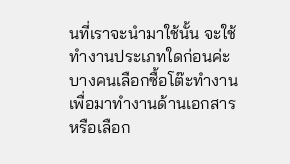นที่เราจะนำมาใช้นั้น จะใช้ทำงานประเภทใดก่อนค่ะ บางคนเลือกซื้อโต๊ะทำงานเพื่อมาทำงานด้านเอกสาร หรือเลือก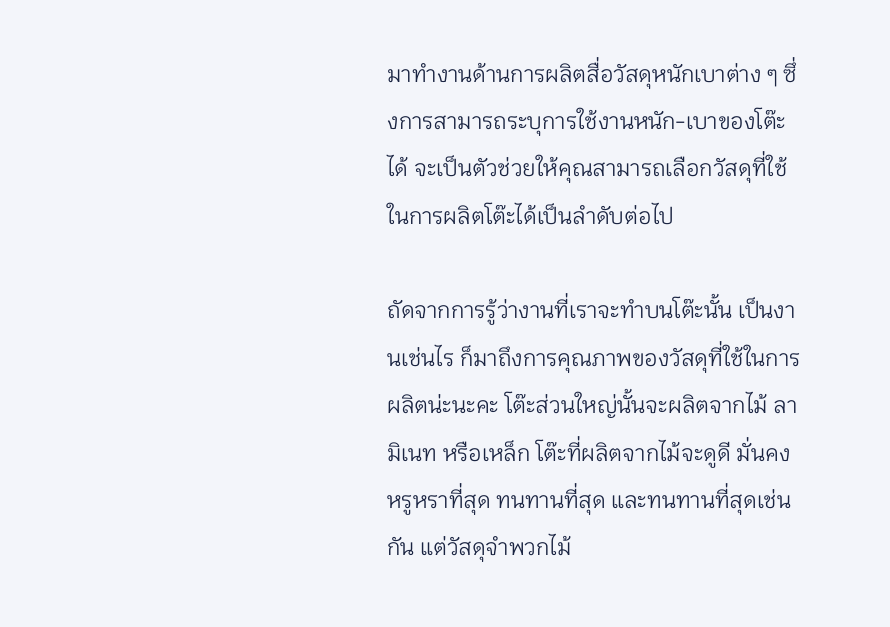มาทำงานด้านการผลิตสื่อวัสดุหนักเบาต่าง ๆ ซึ่งการสามารถระบุการใช้งานหนัก-เบาของโต๊ะได้ จะเป็นตัวช่วยให้คุณสามารถเลือกวัสดุที่ใช้ในการผลิตโต๊ะได้เป็นลำดับต่อไป

ถัดจากการรู้ว่างานที่เราจะทำบนโต๊ะนั้น เป็นงานเช่นไร ก็มาถึงการคุณภาพของวัสดุที่ใช้ในการผลิตน่ะนะคะ โต๊ะส่วนใหญ่นั้นจะผลิตจากไม้ ลามิเนท หรือเหล็ก โต๊ะที่ผลิตจากไม้จะดูดี มั่นคง หรูหราที่สุด ทนทานที่สุด และทนทานที่สุดเช่นกัน แต่วัสดุจำพวกไม้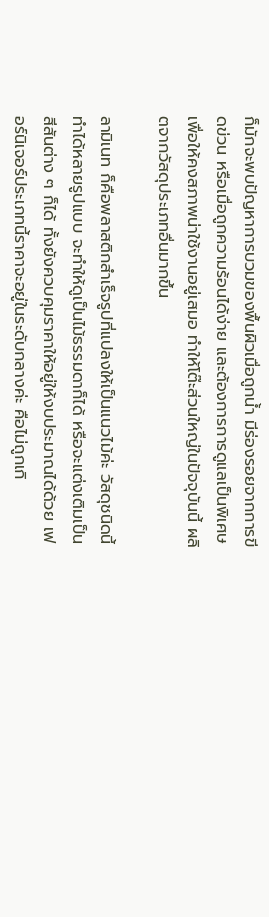ก็มักจะพบปัญหาการบวมของพื้นผิวเมื่อถูกน้ำ มีร่องรอยจากการขีดข่วน หรือเมื่อถูกความร้อนได้ง่าย และต้องการการดูแลเป็นพิเศษ เพื่อให้คงสภาพน่าใช้งานอยู่เสมอ ทำให้โต๊ะส่วนใหญ่ในปัจจุบันนี้ ผลิตจากวัสดุประเภทอื่นมากขึ้น

ลามิเนท ก็คือพลาสติกสำเร็จรูปที่แปลงให้เป็นแนวไม้ค่ะ วัสดุชนิดนี้ทำได้หลายรูปแบบ จะทำให้ดูเป็นไม้ธรรมดาก็ได้ หรือจะแต่งเติมเป็นสีสันต่าง ๆ ก็ได้ ทั้งยังควบคุมราคาให้อยู่ให้งบประมาณได้ด้วย เฟอร์นิเจอร์ประเภทนี้ราคาจะอยู่ในระดับกลางค่ะ คือไม่ถูกเกิ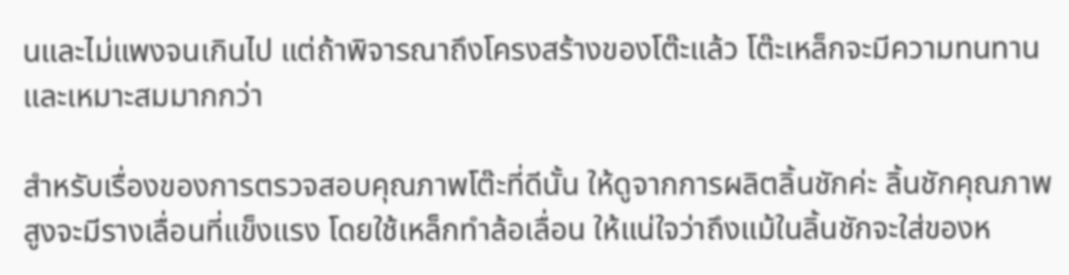นและไม่แพงจนเกินไป แต่ถ้าพิจารณาถึงโครงสร้างของโต๊ะแล้ว โต๊ะเหล็กจะมีความทนทานและเหมาะสมมากกว่า

สำหรับเรื่องของการตรวจสอบคุณภาพโต๊ะที่ดีนั้น ให้ดูจากการผลิตลิ้นชักค่ะ ลิ้นชักคุณภาพสูงจะมีรางเลื่อนที่แข็งแรง โดยใช้เหล็กทำล้อเลื่อน ให้แน่ใจว่าถึงแม้ในลิ้นชักจะใส่ของห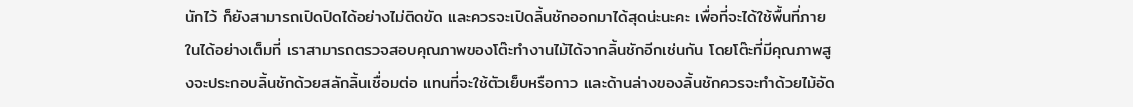นักไว้ ก็ยังสามารถเปิดปิดได้อย่างไม่ติดขัด และควรจะเปิดลิ้นชักออกมาได้สุดน่ะนะคะ เพื่อที่จะได้ใช้พื้นที่ภายในได้อย่างเต็มที่ เราสามารถตรวจสอบคุณภาพของโต๊ะทำงานไม้ได้จากลิ้นชักอีกเช่นกัน โดยโต๊ะที่มีคุณภาพสูงจะประกอบลิ้นชักด้วยสลักลิ้นเชื่อมต่อ แทนที่จะใช้ตัวเย็บหรือกาว และด้านล่างของลิ้นชักควรจะทำด้วยไม้อัด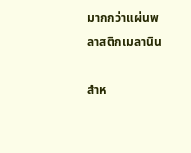มากกว่าแผ่นพลาสติกเมลานิน

สำห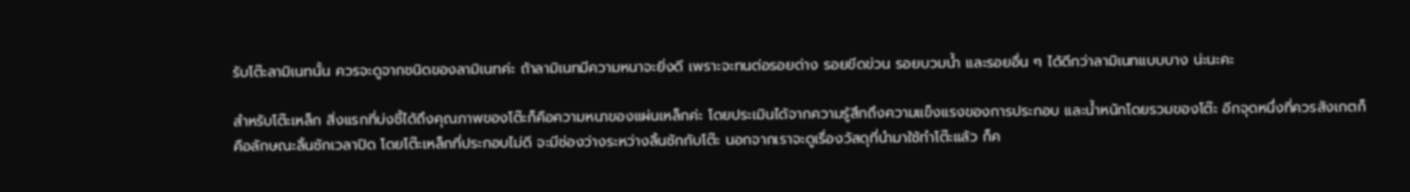รับโต๊ะลามิเนทนั้น ควรจะดูจากชนิดของลามิเนทค่ะ ถ้าลามิเนทมีความหนาจะยิ่งดี เพราะจะทนต่อรอยด่าง รอยขีดข่วน รอยบวมน้ำ และรอยอื่น ๆ ได้ดีกว่าลามิเนทแบบบาง น่ะนะคะ

สำหรับโต๊ะเหล็ก สิ่งแรกที่บ่งชี้ได้ถึงคุณภาพของโต๊ะก็คือความหนาของแผ่นเหล็กค่ะ โดยประเมินได้จากความรู้สึกถึงความแข็งแรงของการประกอบ และน้ำหนักโดยรวมของโต๊ะ อีกจุดหนึ่งที่ควรสังเกตก็คือลักษณะลิ้นชักเวลาปิด โดยโต๊ะเหล็กที่ประกอบไม่ดี จะมีช่องว่างระหว่างลิ้นชักกับโต๊ะ นอกจากเราจะดูเรื่องวัสดุที่นำมาใช้ทำโต๊ะแล้ว ก็ค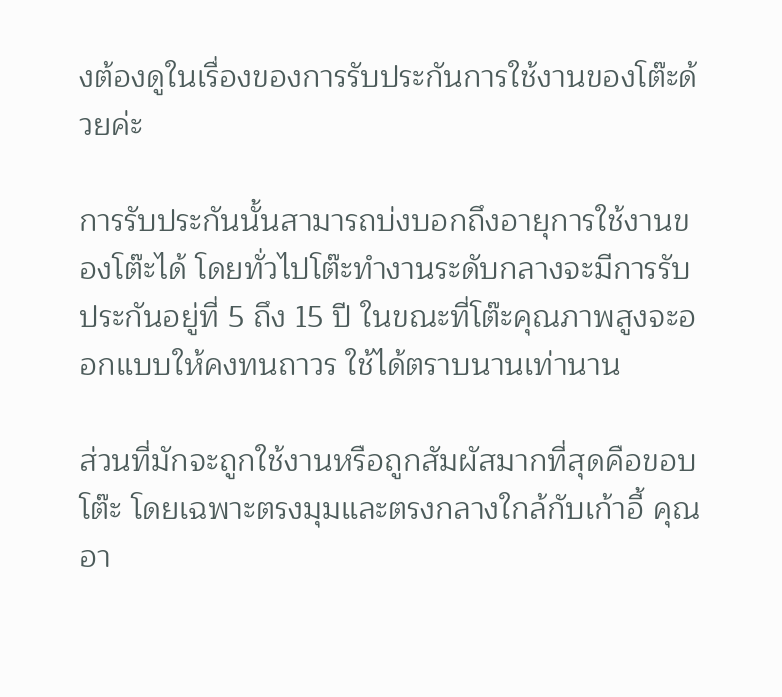งต้องดูในเรื่องของการรับประกันการใช้งานของโต๊ะด้วยค่ะ

การรับประกันนั้นสามารถบ่งบอกถึงอายุการใช้งานของโต๊ะได้ โดยทั่วไปโต๊ะทำงานระดับกลางจะมีการรับประกันอยู่ที่ 5 ถึง 15 ปี ในขณะที่โต๊ะคุณภาพสูงจะออกแบบให้คงทนถาวร ใช้ได้ตราบนานเท่านาน

ส่วนที่มักจะถูกใช้งานหรือถูกสัมผัสมากที่สุดคือขอบโต๊ะ โดยเฉพาะตรงมุมและตรงกลางใกล้กับเก้าอี้ คุณอา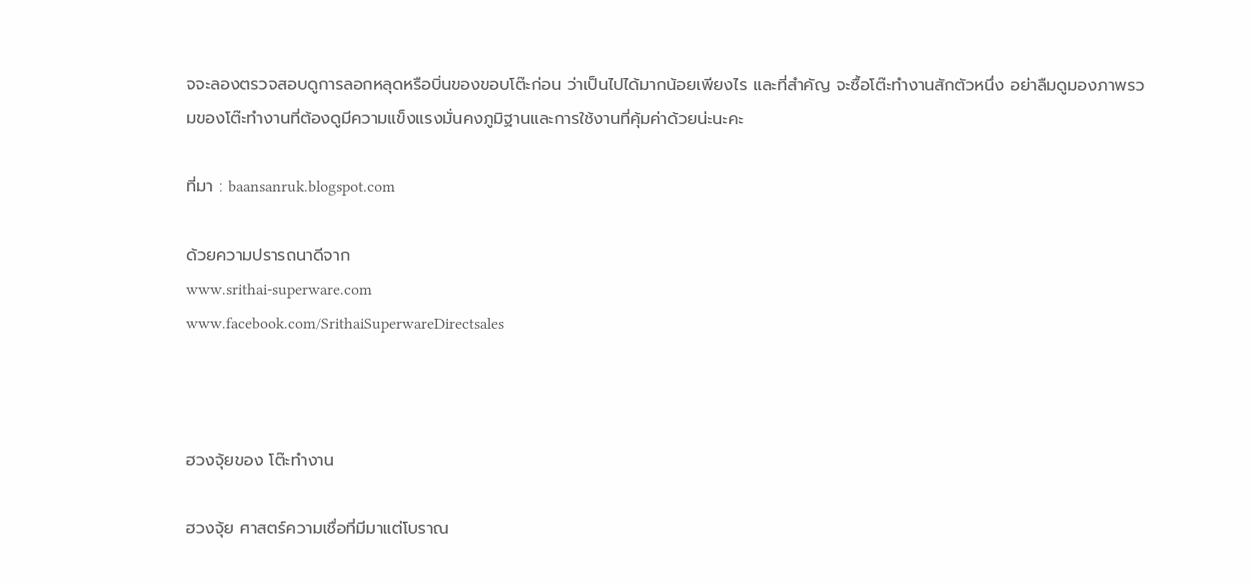จจะลองตรวจสอบดูการลอกหลุดหรือบิ่นของขอบโต๊ะก่อน ว่าเป็นไปได้มากน้อยเพียงไร และที่สำคัญ จะซื้อโต๊ะทำงานสักตัวหนึ่ง อย่าลืมดูมองภาพรวมของโต๊ะทำงานที่ต้องดูมีความแข็งแรงมั่นคงภูมิฐานและการใช้งานที่คุ้มค่าด้วยน่ะนะคะ

ที่มา : baansanruk.blogspot.com

ด้วยความปรารถนาดีจาก
www.srithai-superware.com
www.facebook.com/SrithaiSuperwareDirectsales



ฮวงจุ้ยของ โต๊ะทำงาน

ฮวงจุ้ย ศาสตร์ความเชื่อที่มีมาแต่โบราณ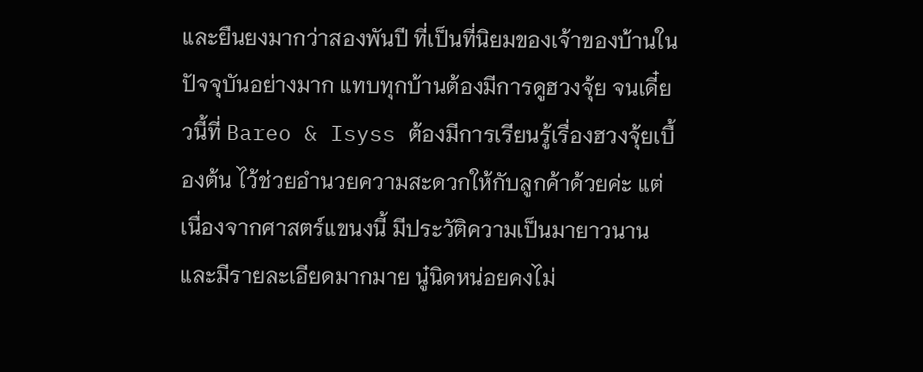และยืนยงมากว่าสองพันปี ที่เป็นที่นิยมของเจ้าของบ้านในปัจจุบันอย่างมาก แทบทุกบ้านต้องมีการดูฮวงจุ้ย จนเดี๋ยวนี้ที่ Bareo & Isyss ต้องมีการเรียนรู้เรื่องฮวงจุ้ยเบื้องต้น ไว้ช่วยอำนวยความสะดวกให้กับลูกค้าด้วยค่ะ แต่เนื่องจากศาสตร์แขนงนี้ มีประวัติความเป็นมายาวนาน และมีรายละเอียดมากมาย นู๋นิดหน่อยคงไม่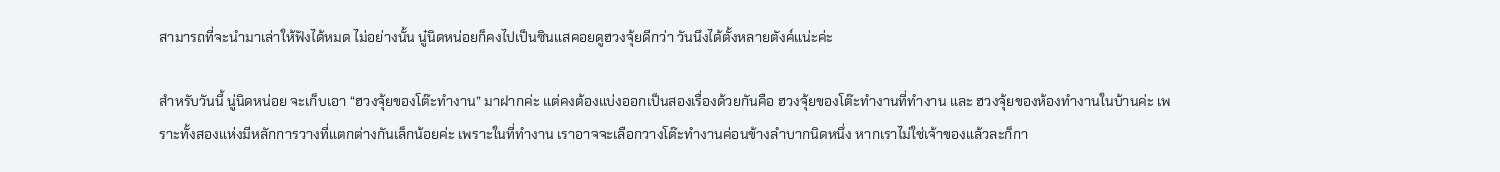สามารถที่จะนำมาเล่าให้ฟังได้หมด ไม่อย่างนั้น นู๋นิดหน่อยก็คงไปเป็นซินแสคอยดูฮวงจุ้ยดีกว่า วันนึงได้ตั้งหลายตังค์แน่ะค่ะ

สำหรับวันนี้ นู่นิดหน่อย จะเก็บเอา “ฮวงจุ้ยของโต๊ะทำงาน” มาฝากค่ะ แต่คงต้องแบ่งออกเป็นสองเรื่องด้วยกันคือ ฮวงจุ้ยของโต๊ะทำงานที่ทำงาน และ ฮวงจุ้ยของห้องทำงานในบ้านค่ะ เพราะทั้งสองแห่งมีหลักการวางที่แตกต่างกันเล็กน้อยค่ะ เพราะในที่ทำงาน เราอาจจะเลือกวางโต๊ะทำงานค่อนข้างลำบากนิดหนึ่ง หากเราไม่ใช่เจ้าของแล้วละก็กา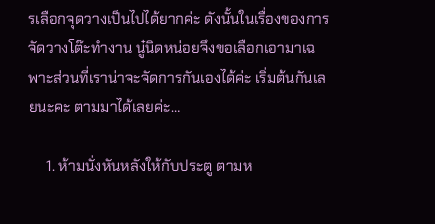รเลือกจุดวางเป็นไปได้ยากค่ะ ดังนั้นในเรื่องของการจัดวางโต๊ะทำงาน นู๋นิดหน่อยจึงขอเลือกเอามาเฉพาะส่วนที่เราน่าจะจัดการกันเองได้ค่ะ เริ่มต้นกันเลยนะคะ ตามมาได้เลยค่ะ…

     1. ห้ามนั่งหันหลังให้กับประตู ตามห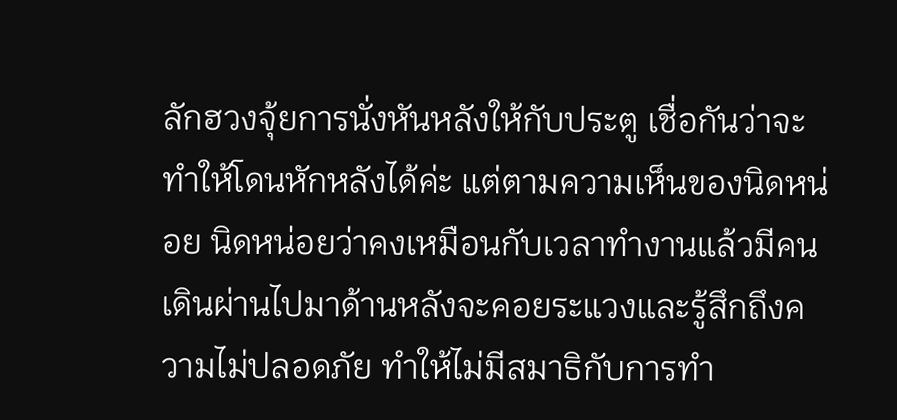ลักฮวงจุ้ยการนั่งหันหลังให้กับประตู เชื่อกันว่าจะทำให้โดนหักหลังได้ค่ะ แต่ตามความเห็นของนิดหน่อย นิดหน่อยว่าคงเหมือนกับเวลาทำงานแล้วมีคนเดินผ่านไปมาด้านหลังจะคอยระแวงและรู้สึกถึงความไม่ปลอดภัย ทำให้ไม่มีสมาธิกับการทำ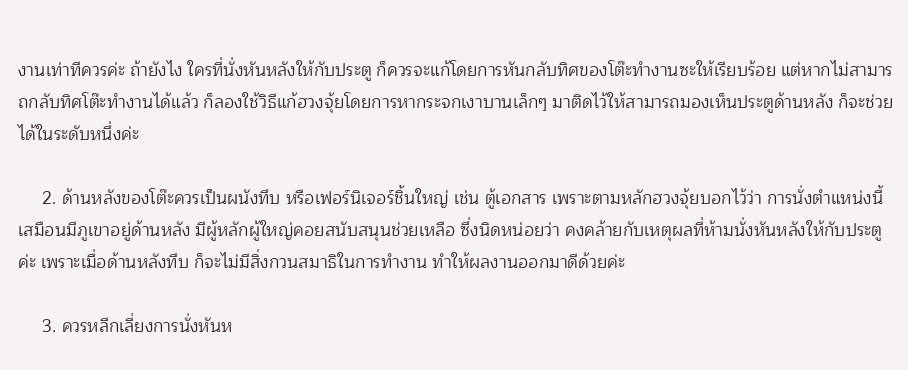งานเท่าทีควรค่ะ ถ้ายังไง ใครที่นั่งหันหลังให้กับประตู ก็ควรจะแก้โดยการหันกลับทิศของโต๊ะทำงานซะให้เรียบร้อย แต่หากไม่สามารถกลับทิศโต๊ะทำงานได้แล้ว ก็ลองใช้วิธีแก้ฮวงจุ้ยโดยการหากระจกเงาบานเล็กๆ มาติดไว้ให้สามารถมองเห็นประตูด้านหลัง ก็จะช่วยได้ในระดับหนึ่งค่ะ

     2. ด้านหลังของโต๊ะควรเป็นผนังทึบ หรือเฟอร์นิเจอร์ชิ้นใหญ่ เช่น ตู้เอกสาร เพราะตามหลักฮวงจุ้ยบอกไว้ว่า การนั่งตำแหน่งนี้เสมือนมีภูเขาอยู่ด้านหลัง มีผู้หลักผู้ใหญ่คอยสนับสนุนช่วยเหลือ ซึ่งนิดหน่อยว่า คงคล้ายกับเหตุผลที่ห้ามนั่งหันหลังให้กับประตูค่ะ เพราะเมื่อด้านหลังทึบ ก็จะไม่มีสิ่งกวนสมาธิในการทำงาน ทำให้ผลงานออกมาดีด้วยค่ะ

     3. ควรหลีกเลี่ยงการนั่งหันห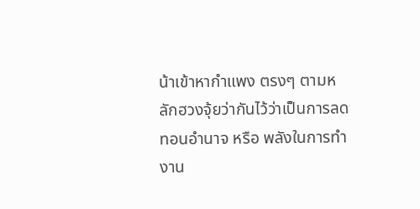น้าเข้าหากำแพง ตรงๆ ตามหลักฮวงจุ้ยว่ากันไว้ว่าเป็นการลดทอนอำนาจ หรือ พลังในการทำงาน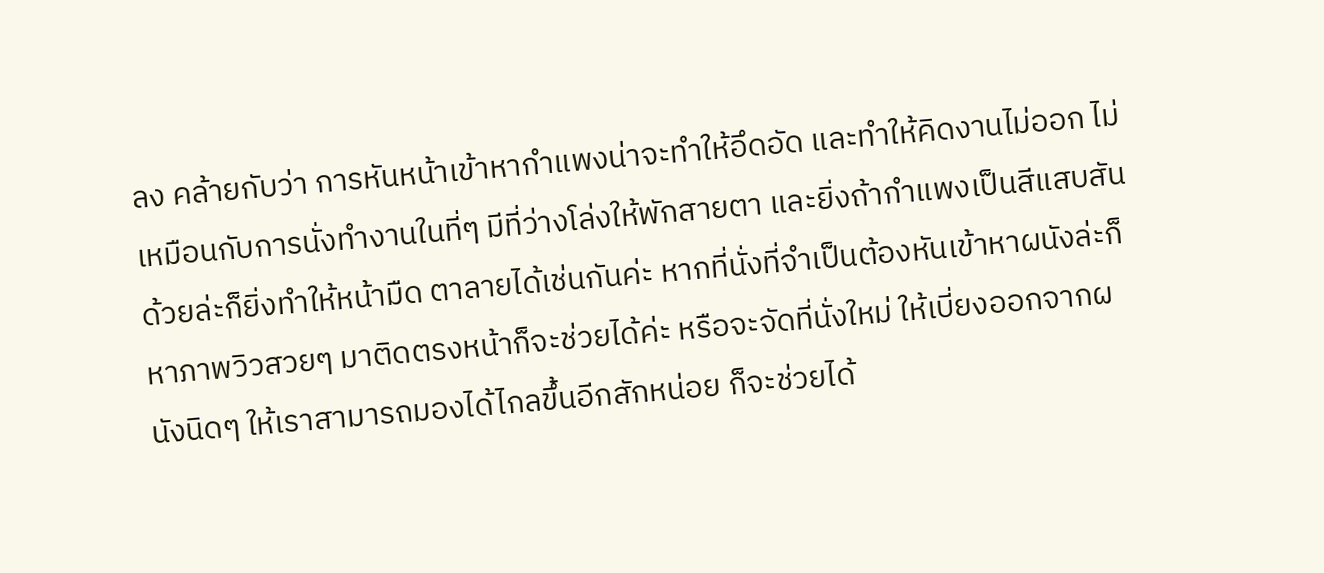ลง คล้ายกับว่า การหันหน้าเข้าหากำแพงน่าจะทำให้อึดอัด และทำให้คิดงานไม่ออก ไม่เหมือนกับการนั่งทำงานในที่ๆ มีที่ว่างโล่งให้พักสายตา และยิ่งถ้ากำแพงเป็นสีแสบสันด้วยล่ะก็ยิ่งทำให้หน้ามืด ตาลายได้เช่นกันค่ะ หากที่นั่งที่จำเป็นต้องหันเข้าหาผนังล่ะก็ หาภาพวิวสวยๆ มาติดตรงหน้าก็จะช่วยได้ค่ะ หรือจะจัดที่นั่งใหม่ ให้เบี่ยงออกจากผนังนิดๆ ให้เราสามารถมองได้ไกลขึ้นอีกสักหน่อย ก็จะช่วยได้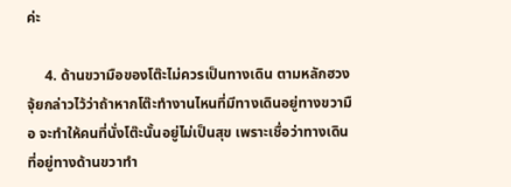ค่ะ

     4. ด้านขวามือของโต๊ะไม่ควรเป็นทางเดิน ตามหลักฮวงจุ้ยกล่าวไว้ว่าถ้าหากโต๊ะทำงานไหนที่มีทางเดินอยู่ทางขวามือ จะทำให้คนที่นั่งโต๊ะนั้นอยู่ไม่เป็นสุข เพราะเชื่อว่าทางเดินที่อยู่ทางด้านขวาทำ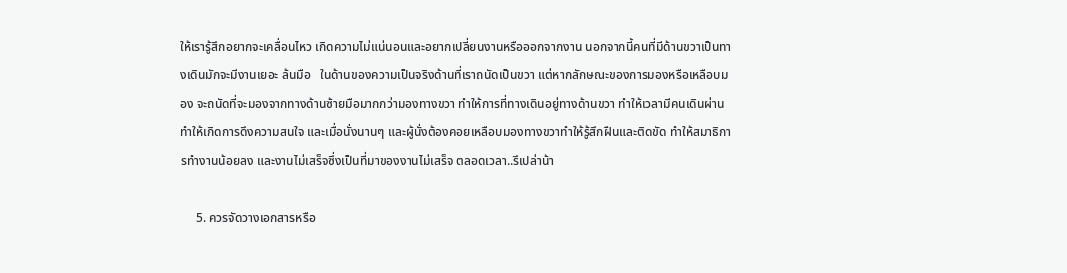ให้เรารู้สึกอยากจะเคลื่อนไหว เกิดความไม่แน่นอนและอยากเปลี่ยนงานหรือออกจากงาน นอกจากนี้คนที่มีด้านขวาเป็นทางเดินมักจะมีงานเยอะ ล้นมือ   ในด้านของความเป็นจริงด้านที่เราถนัดเป็นขวา แต่หากลักษณะของการมองหรือเหลือบมอง จะถนัดที่จะมองจากทางด้านซ้ายมือมากกว่ามองทางขวา ทำให้การที่ทางเดินอยู่ทางด้านขวา ทำให้เวลามีคนเดินผ่าน ทำให้เกิดการดึงความสนใจ และเมื่อนั่งนานๆ และผู้นั่งต้องคอยเหลือบมองทางขวาทำให้รู้สึกฝืนและติดขัด ทำให้สมาธิการทำงานน้อยลง และงานไม่เสร็จซึ่งเป็นที่มาของงานไม่เสร็จ ตลอดเวลา..รึเปล่าน้า

     5. ควรจัดวางเอกสารหรือ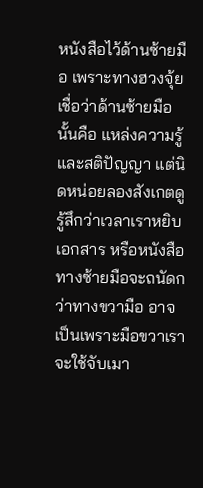หนังสือไว้ด้านซ้ายมือ เพราะทางฮวงจุ้ยเชื่อว่าด้านซ้ายมือนั้นคือ แหล่งความรู้ และสติปัญญา แต่นิดหน่อยลองสังเกตดู รู้สึกว่าเวลาเราหยิบเอกสาร หรือหนังสือทางซ้ายมือจะถนัดกว่าทางขวามือ อาจเป็นเพราะมือขวาเราจะใช้จับเมา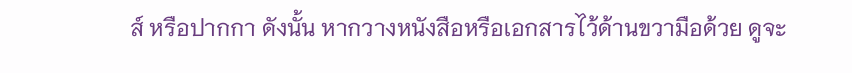ส์ หรือปากกา ดังนั้น หากวางหนังสือหรือเอกสารไว้ด้านขวามือด้วย ดูจะ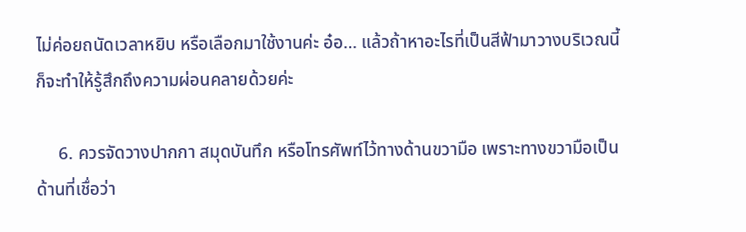ไม่ค่อยถนัดเวลาหยิบ หรือเลือกมาใช้งานค่ะ อ๋อ… แล้วถ้าหาอะไรที่เป็นสีฟ้ามาวางบริเวณนี้ก็จะทำให้รู้สึกถึงความผ่อนคลายด้วยค่ะ

     6. ควรจัดวางปากกา สมุดบันทึก หรือโทรศัพท์ไว้ทางด้านขวามือ เพราะทางขวามือเป็นด้านที่เชื่อว่า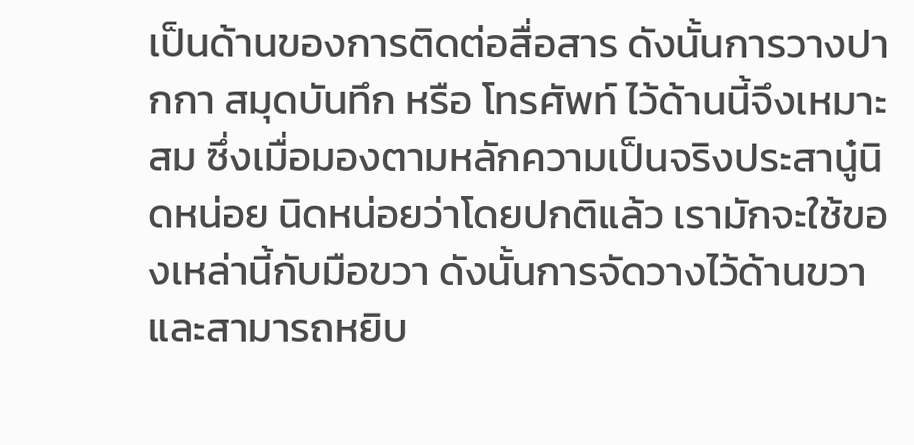เป็นด้านของการติดต่อสื่อสาร ดังนั้นการวางปากกา สมุดบันทึก หรือ โทรศัพท์ ไว้ด้านนี้จึงเหมาะสม ซึ่งเมื่อมองตามหลักความเป็นจริงประสานู๋นิดหน่อย นิดหน่อยว่าโดยปกติแล้ว เรามักจะใช้ของเหล่านี้กับมือขวา ดังนั้นการจัดวางไว้ด้านขวาและสามารถหยิบ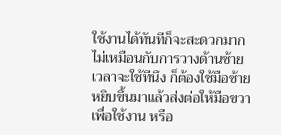ใช้งานได้ทันทีก็จะสะดวกมาก ไม่เหมือนกับการวางด้านซ้าย เวลาจะใช้ทีนึง ก็ต้องใช้มือซ้ายหยิบขึ้นมาแล้วส่งต่อให้มือขวาเพื่อใช้งาน หรือ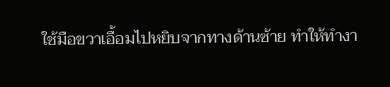ใช้มือขวาเอื้อมไปหยิบจากทางด้านซ้าย ทำให้ทำงา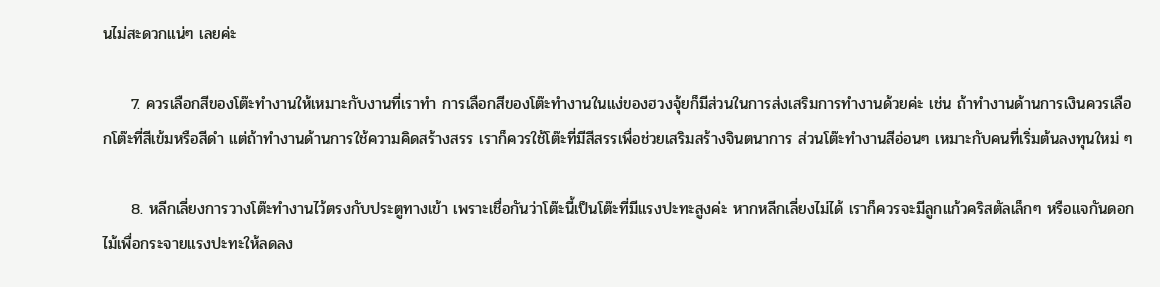นไม่สะดวกแน่ๆ เลยค่ะ

     7. ควรเลือกสีของโต๊ะทำงานให้เหมาะกับงานที่เราทำ การเลือกสีของโต๊ะทำงานในแง่ของฮวงจุ้ยก็มีส่วนในการส่งเสริมการทำงานด้วยค่ะ เช่น ถ้าทำงานด้านการเงินควรเลือกโต๊ะที่สีเข้มหรือสีดำ แต่ถ้าทำงานด้านการใช้ความคิดสร้างสรร เราก็ควรใช้โต๊ะที่มีสีสรรเพื่อช่วยเสริมสร้างจินตนาการ ส่วนโต๊ะทำงานสีอ่อนๆ เหมาะกับคนที่เริ่มต้นลงทุนใหม่ ๆ

     8. หลีกเลี่ยงการวางโต๊ะทำงานไว้ตรงกับประตูทางเข้า เพราะเชื่อกันว่าโต๊ะนี้เป็นโต๊ะที่มีแรงปะทะสูงค่ะ หากหลีกเลี่ยงไม่ได้ เราก็ควรจะมีลูกแก้วคริสตัลเล็กๆ หรือแจกันดอกไม้เพื่อกระจายแรงปะทะให้ลดลง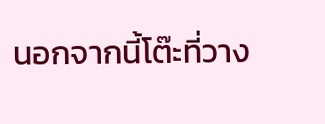นอกจากนี้โต๊ะที่วาง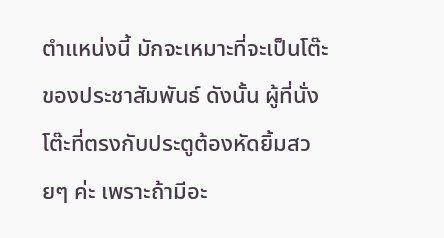ตำแหน่งนี้ มักจะเหมาะที่จะเป็นโต๊ะของประชาสัมพันธ์ ดังนั้น ผู้ที่นั่งโต๊ะที่ตรงกับประตูต้องหัดยิ้มสวยๆ ค่ะ เพราะถ้ามีอะ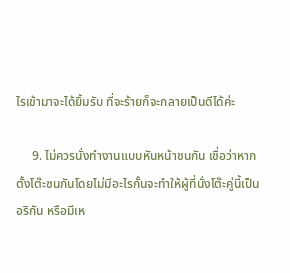ไรเข้ามาจะได้ยิ้มรับ ที่จะร้ายก็จะกลายเป็นดีได้ค่ะ

     9. ไม่ควรนั่งทำงานแบบหันหน้าชนกัน เชื่อว่าหากตั้งโต๊ะชนกันโดยไม่มีอะไรกั้นจะทำให้ผู้ที่นั่งโต๊ะคู่นี้เป็นอริกัน หรือมีเห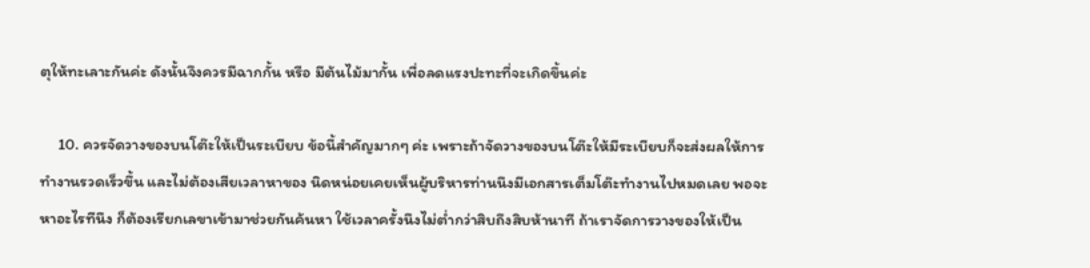ตุให้ทะเลาะกันค่ะ ดังนั้นจึงควรมีฉากกั้น หรือ มีต้นไม้มากั้น เพื่อลดแรงปะทะที่จะเกิดขึ้นค่ะ

     10. ควรจัดวางของบนโต๊ะให้เป็นระเบียบ ข้อนี้สำคัญมากๆ ค่ะ เพราะถ้าจัดวางของบนโต๊ะให้มีระเบียบก็จะส่งผลให้การทำงานรวดเร็วขึ้น และไม่ต้องเสียเวลาหาของ นิดหน่อยเคยเห็นผู้บริหารท่านนึงมีเอกสารเต็มโต๊ะทำงานไปหมดเลย พอจะหาอะไรทีนึง ก็ต้องเรียกเลขาเข้ามาช่วยกันค้นหา ใช้เวลาครั้งนึงไม่ต่ำกว่าสิบถึงสิบห้านาที ถ้าเราจัดการวางของให้เป็น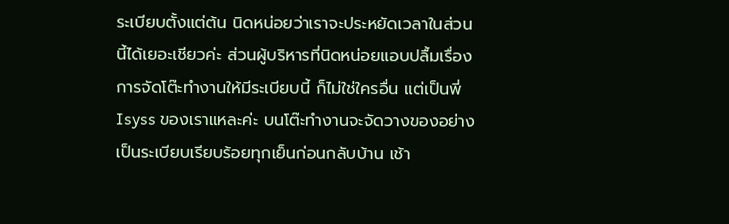ระเบียบตั้งแต่ต้น นิดหน่อยว่าเราจะประหยัดเวลาในส่วนนี้ได้เยอะเชียวค่ะ ส่วนผู้บริหารที่นิดหน่อยแอบปลื้มเรื่องการจัดโต๊ะทำงานให้มีระเบียบนี้ ก็ไม่ใช่ใครอื่น แต่เป็นพี่ Isyss ของเราแหละค่ะ บนโต๊ะทำงานจะจัดวางของอย่างเป็นระเบียบเรียบร้อยทุกเย็นก่อนกลับบ้าน เช้า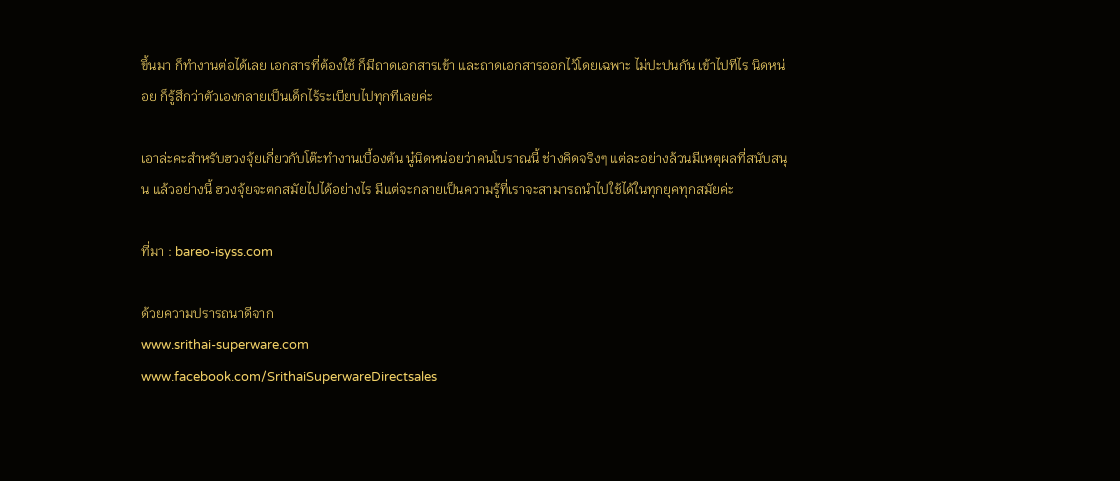ขึ้นมา ก็ทำงานต่อได้เลย เอกสารที่ต้องใช้ ก็มีถาดเอกสารเข้า และถาดเอกสารออกไว้โดยเฉพาะ ไม่ปะปนกัน เข้าไปทีไร นิดหน่อย ก็รู้สึกว่าตัวเองกลายเป็นเด็กไร้ระเบียบไปทุกทีเลยค่ะ

เอาล่ะคะสำหรับฮวงจุ้ยเกี่ยวกับโต๊ะทำงานเบื้องต้น นู๋นิดหน่อยว่าคนโบราณนี้ ช่างคิดจริงๆ แต่ละอย่างล้วนมีเหตุผลที่สนับสนุน แล้วอย่างนี้ ฮวงจุ้ยจะตกสมัยไปได้อย่างไร มีแต่จะกลายเป็นความรู้ที่เราจะสามารถนำไปใช้ได้ในทุกยุคทุกสมัยค่ะ

ที่มา : bareo-isyss.com

ด้วยความปรารถนาดีจาก
www.srithai-superware.com
www.facebook.com/SrithaiSuperwareDirectsales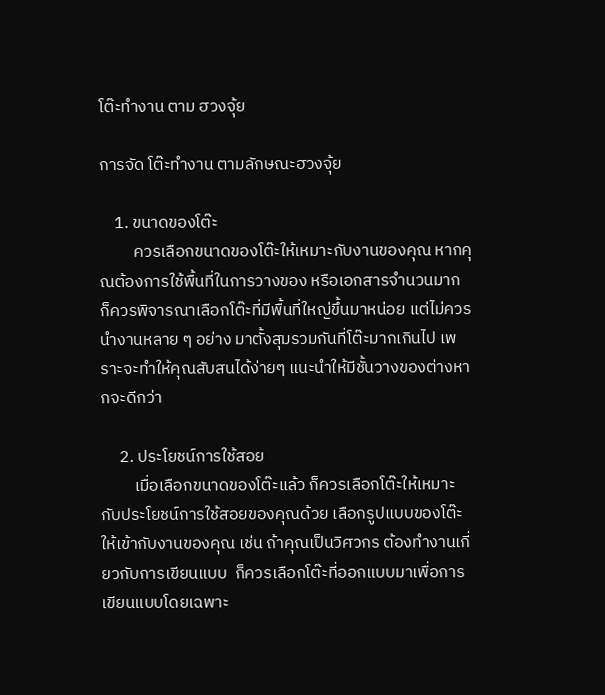โต๊ะทำงาน ตาม ฮวงจุ้ย

การจัด โต๊ะทำงาน ตามลักษณะฮวงจุ้ย

    1. ขนาดของโต๊ะ
         ควรเลือกขนาดของโต๊ะให้เหมาะกับงานของคุณ หากคุณต้องการใช้พื้นที่ในการวางของ หรือเอกสารจำนวนมาก ก็ควรพิจารณาเลือกโต๊ะที่มีพื้นที่ใหญ่ขึ้นมาหน่อย แต่ไม่ควรนำงานหลาย ๆ อย่าง มาตั้งสุมรวมกันที่โต๊ะมากเกินไป เพราะจะทำให้คุณสับสนได้ง่ายๆ แนะนำให้มีชั้นวางของต่างหากจะดีกว่า

     2. ประโยชน์การใช้สอย
         เมื่อเลือกขนาดของโต๊ะแล้ว ก็ควรเลือกโต๊ะให้เหมาะกับประโยชน์การใช้สอยของคุณด้วย เลือกรูปแบบของโต๊ะให้เข้ากับงานของคุณ เช่น ถ้าคุณเป็นวิศวกร ต้องทำงานเกี่ยวกับการเขียนแบบ  ก็ควรเลือกโต๊ะที่ออกแบบมาเพื่อการเขียนแบบโดยเฉพาะ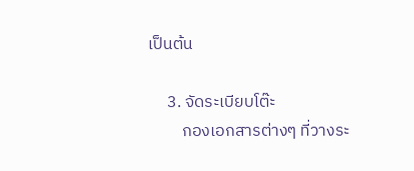เป็นต้น

     3. จัดระเบียบโต๊ะ
         กองเอกสารต่างๆ ที่วางระ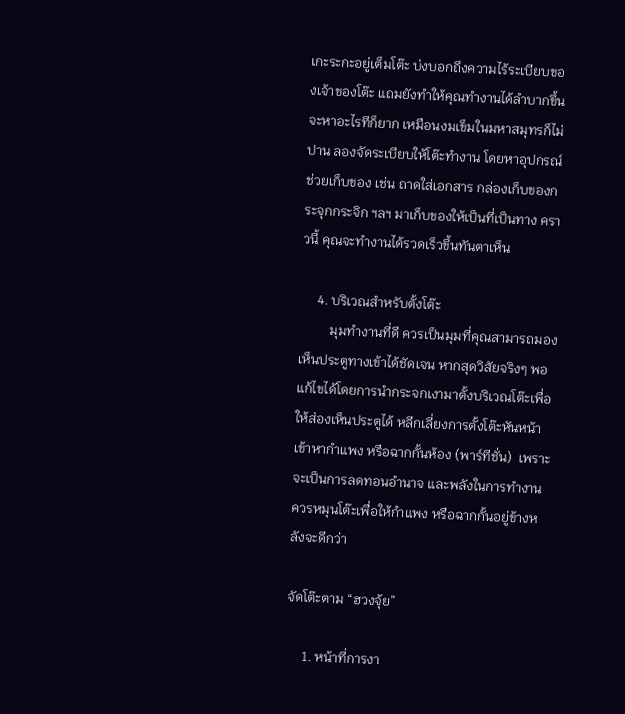เกะระกะอยู่เต็มโต๊ะ บ่งบอกถึงความไร้ระเบียบของเจ้าของโต๊ะ แถมยังทำให้คุณทำงานได้ลำบากขึ้น จะหาอะไรทีก็ยาก เหมือนงมเข็มในมหาสมุทรก็ไม่ปาน ลองจัดระเบียบให้โต๊ะทำงาน โดยหาอุปกรณ์ช่วยเก็บของ เช่น ถาดใส่เอกสาร กล่องเก็บของกระจุกกระจิก ฯลฯ มาเก็บของให้เป็นที่เป็นทาง คราวนี้ คุณจะทำงานได้รวดเร็วขึ้นทันตาเห็น

     4. บริเวณสำหรับตั้งโต๊ะ
         มุมทำงานที่ดี ควรเป็นมุมที่คุณสามารถมองเห็นประตูทางเข้าได้ชัดเจน หากสุดวิสัยจริงๆ พอแก้ไขได้โดยการนำกระจกเงามาตั้งบริเวณโต๊ะเพื่อให้ส่องเห็นประตูได้ หลีกเลี่ยงการตั้งโต๊ะหันหน้าเข้าหากำแพง หรือฉากกั้นห้อง (พาร์ทีชั่น)  เพราะจะเป็นการลดทอนอำนาจ และพลังในการทำงาน ควรหมุนโต๊ะเพื่อให้กำแพง หรือฉากกั้นอยู่ข้างหลังจะดีกว่า

จัดโต๊ะตาม “ฮวงจุ้ย”

     1. หน้าที่การงา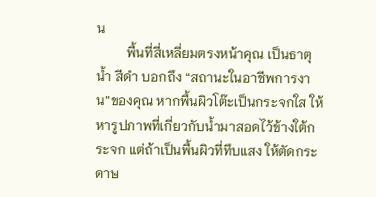น
         พื้นที่สี่เหลี่ยมตรงหน้าคุณ เป็นธาตุน้ำ สีดำ บอกถึง “สถานะในอาชีพการงาน”ของคุณ หากพื้นผิวโต๊ะเป็นกระจกใส ให้หารูปภาพที่เกี่ยวกับน้ำมาสอดไว้ข้างใต้กระจก แต่ถ้าเป็นพื้นผิวที่ทึบแสง ให้ตัดกระดาษ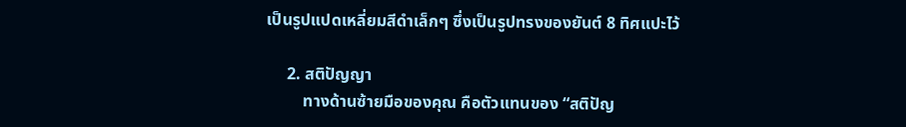เป็นรูปแปดเหลี่ยมสีดำเล็กๆ ซึ่งเป็นรูปทรงของยันต์ 8 ทิศแปะไว้

     2. สติปัญญา
         ทางด้านซ้ายมือของคุณ คือตัวแทนของ “สติปัญ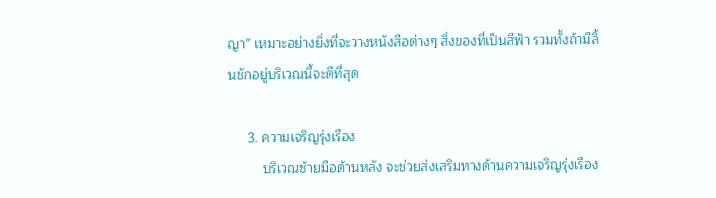ญา” เหมาะอย่างยิ่งที่จะวางหนังสือต่างๆ สิ่งของที่เป็นสีฟ้า รวมทั้งถ้ามีลิ้นชักอยู่บริเวณนี้จะดีที่สุด

     3. ความเจริญรุ่งเรือง
         บริเวณซ้ายมือด้านหลัง จะช่วยส่งเสริมทางด้านความเจริญรุ่งเรือง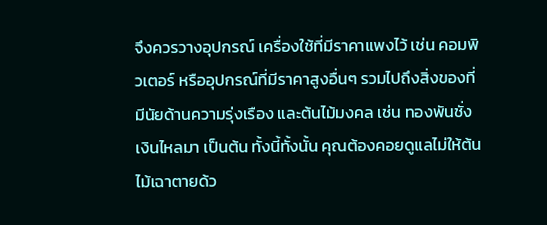จึงควรวางอุปกรณ์ เครื่องใช้ที่มีราคาแพงไว้ เช่น คอมพิวเตอร์ หรืออุปกรณ์ที่มีราคาสูงอื่นๆ รวมไปถึงสิ่งของที่มีนัยด้านความรุ่งเรือง และต้นไม้มงคล เช่น ทองพันชั่ง เงินไหลมา เป็นต้น ทั้งนี้ทั้งนั้น คุณต้องคอยดูแลไม่ให้ต้นไม้เฉาตายด้ว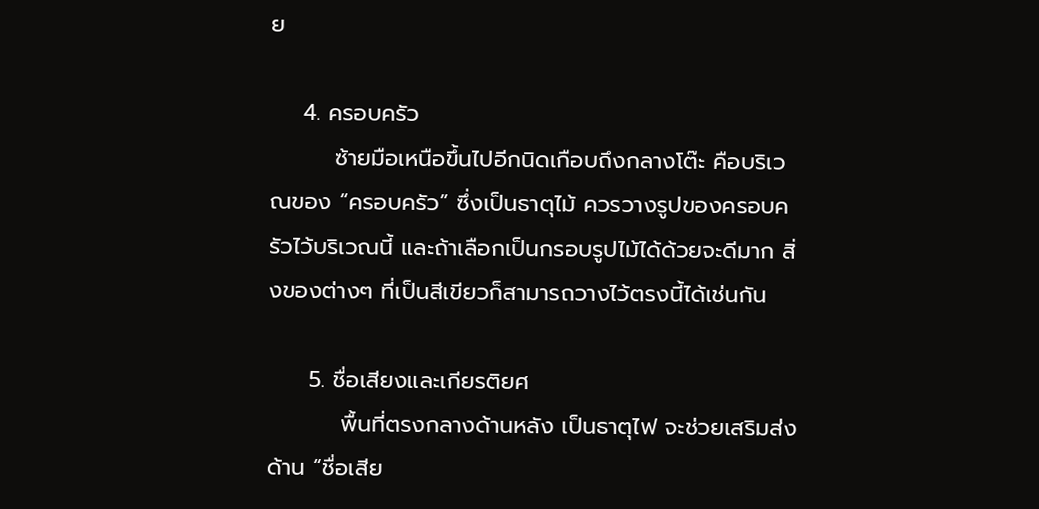ย

    4. ครอบครัว
        ซ้ายมือเหนือขึ้นไปอีกนิดเกือบถึงกลางโต๊ะ คือบริเวณของ “ครอบครัว” ซึ่งเป็นธาตุไม้ ควรวางรูปของครอบครัวไว้บริเวณนี้ และถ้าเลือกเป็นกรอบรูปไม้ได้ด้วยจะดีมาก สิ่งของต่างๆ ที่เป็นสีเขียวก็สามารถวางไว้ตรงนี้ได้เช่นกัน

     5. ชื่อเสียงและเกียรติยศ
         พื้นที่ตรงกลางด้านหลัง เป็นธาตุไฟ จะช่วยเสริมส่งด้าน “ชื่อเสีย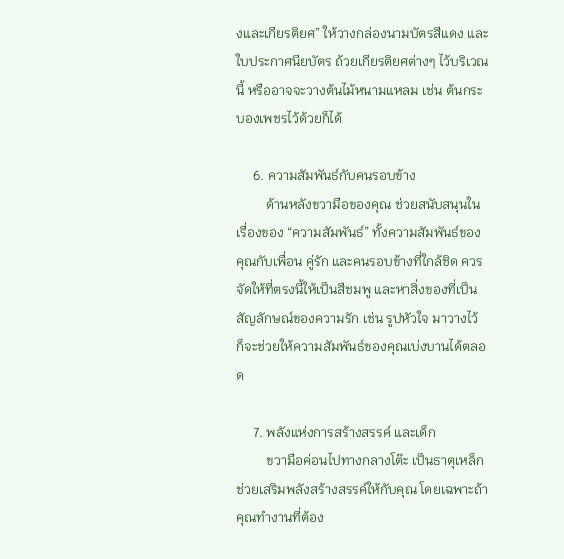งและเกียรติยศ” ให้วางกล่องนามบัตรสีแดง และใบประกาศนียบัตร ถ้วยเกียรติยศต่างๆ ไว้บริเวณนี้ หรืออาจจะวางต้นไม้หนามแหลม เช่น ต้นกระบองเพชรไว้ด้วยก็ได้

     6. ความสัมพันธ์กับคนรอบข้าง
         ด้านหลังขวามือของคุณ ช่วยสนับสนุนในเรื่องของ “ความสัมพันธ์” ทั้งความสัมพันธ์ของคุณกับเพื่อน คู่รัก และคนรอบข้างที่ใกล้ชิด ควรจัดให้ที่ตรงนี้ให้เป็นสีชมพู และหาสิ่งของที่เป็นสัญลักษณ์ของความรัก เช่น รูปหัวใจ มาวางไว้ ก็จะช่วยให้ความสัมพันธ์ของคุณเบ่งบานได้ตลอด

     7. พลังแห่งการสร้างสรรค์ และเด็ก
         ขวามือค่อนไปทางกลางโต๊ะ เป็นธาตุเหล็ก ช่วยเสริมพลังสร้างสรรค์ให้กับคุณ โดยเฉพาะถ้าคุณทำงานที่ต้อง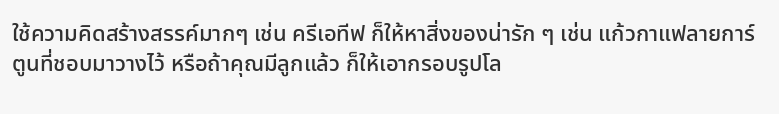ใช้ความคิดสร้างสรรค์มากๆ เช่น ครีเอทีฟ ก็ให้หาสิ่งของน่ารัก ๆ เช่น แก้วกาแฟลายการ์ตูนที่ชอบมาวางไว้ หรือถ้าคุณมีลูกแล้ว ก็ให้เอากรอบรูปโล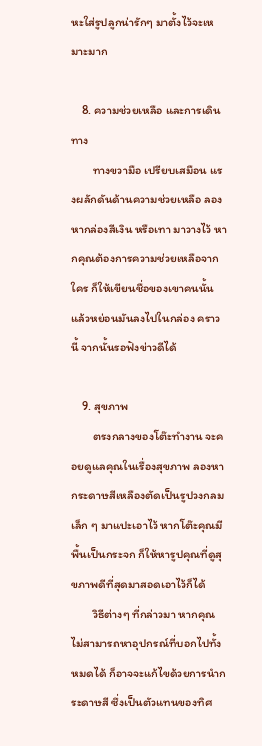หะใส่รูปลูกน่ารักๆ มาตั้งไว้จะเหมาะมาก

    8. ความช่วยเหลือ และการเดินทาง
        ทางขวามือ เปรียบเสมือน แรงผลักดันด้านความช่วยเหลือ ลองหากล่องสีเงิน หรือเทา มาวางไว้ หากคุณต้องการความช่วยเหลือจากใคร ก็ให้เขียนชื่อของเขาคนนั้น แล้วหย่อนมันลงไปในกล่อง คราวนี้ จากนั้นรอฟังข่าวดีได้

    9. สุขภาพ
        ตรงกลางของโต๊ะทำงาน จะคอยดูแลคุณในเรื่องสุขภาพ ลองหากระดาษสีเหลืองตัดเป็นรูปวงกลมเล็ก ๆ มาแปะเอาไว้ หากโต๊ะคุณมีพื้นเป็นกระจก ก็ให้หารูปคุณที่ดูสุขภาพดีที่สุดมาสอดเอาไว้ก็ได้
        วิธีต่างๆ ที่กล่าวมา หากคุณไม่สามารถหาอุปกรณ์ที่บอกไปทั้งหมดได้ ก็อาจจะแก้ไขด้วยการนำกระดาษสี ซึ่งเป็นตัวแทนของทิศ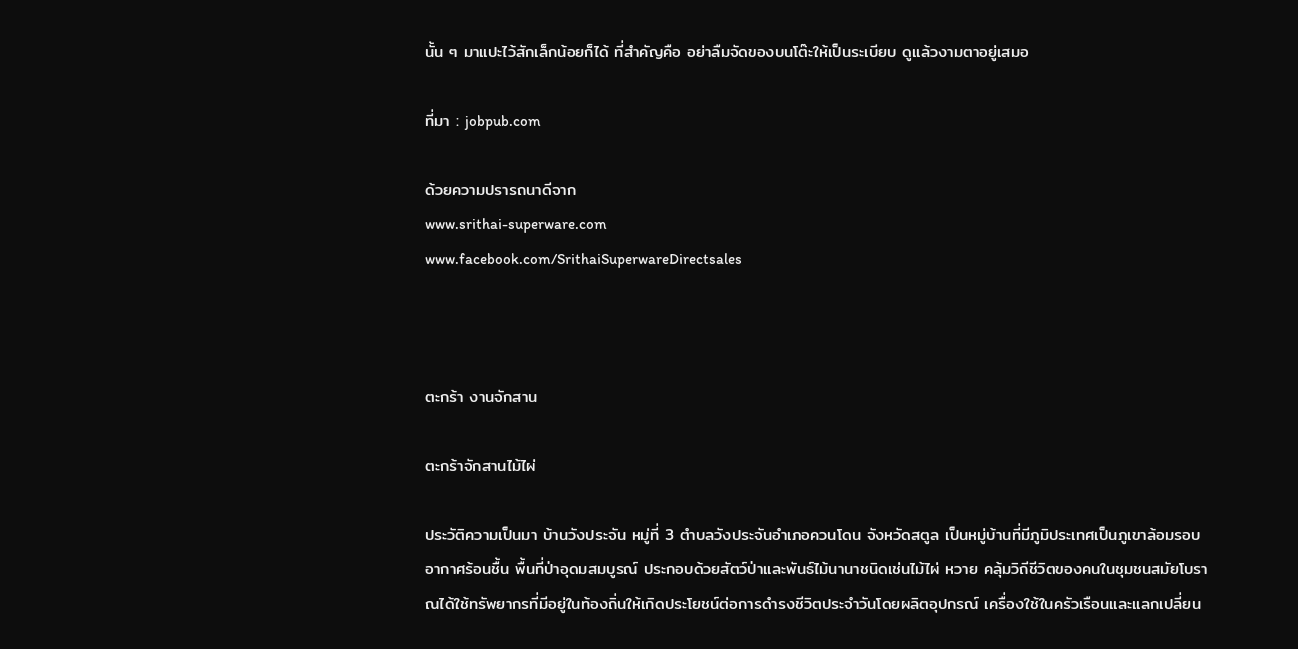นั้น ๆ มาแปะไว้สักเล็กน้อยก็ได้ ที่สำคัญคือ อย่าลืมจัดของบนโต๊ะให้เป็นระเบียบ ดูแล้วงามตาอยู่เสมอ

ที่มา : jobpub.com

ด้วยความปรารถนาดีจาก
www.srithai-superware.com
www.facebook.com/SrithaiSuperwareDirectsales



ตะกร้า งานจักสาน

ตะกร้าจักสานไม้ไผ่

ประวัติความเป็นมา บ้านวังประจัน หมู่ที่ 3 ตำบลวังประจันอำเภอควนโดน จังหวัดสตูล เป็นหมู่บ้านที่มีภูมิประเทศเป็นภูเขาล้อมรอบ อากาศร้อนชื้น พื้นที่ป่าอุดมสมบูรณ์ ประกอบด้วยสัตว์ป่าและพันธ์ไม้นานาชนิดเช่นไม้ไผ่ หวาย คลุ้มวิถีชีวิตของคนในชุมชนสมัยโบราณได้ใช้ทรัพยากรที่มีอยู่ในท้องถิ่นให้เกิดประโยชน์ต่อการดำรงชีวิตประจำวันโดยผลิตอุปกรณ์ เครื่องใช้ในครัวเรือนและแลกเปลี่ยน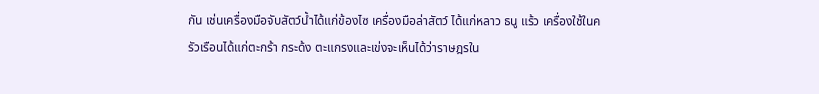กัน เช่นเครื่องมือจับสัตว์น้ำได้แก่ข้องไซ เครื่องมือล่าสัตว์ ได้แก่หลาว ธนู แร้ว เครื่องใช้ในครัวเรือนได้แก่ตะกร้า กระด้ง ตะแกรงและเข่งจะเห็นได้ว่าราษฎรใน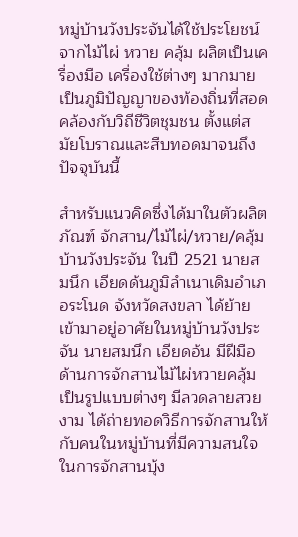หมู่บ้านวังประจันได้ใช้ประโยชน์จากไม้ไผ่ หวาย คลุ้ม ผลิตเป็นเครื่องมือ เครื่องใช้ต่างๆ มากมาย เป็นภูมิปัญญาของท้องถิ่นที่สอดคล้องกับวิถีชีวิตชุมชน ตั้งแต่สมัยโบราณและสืบทอดมาจนถึงปัจจุบันนี้

สำหรับแนวคิดซึ่งได้มาในตัวผลิตภัณฑ์ จักสาน/ไม้ไผ่/หวาย/คลุ้มบ้านวังประจัน ในปี 2521 นายสมนึก เอียดด้นภูมิลำเนาเดิมอำเภอระโนด จังหวัดสงขลา ได้ย้ายเข้ามาอยู่อาศัยในหมู่บ้านวังประจัน นายสมนึก เอียดอ้น มีฝีมือด้านการจักสานไม้ไผ่หวายคลุ้มเป็นรูปแบบต่างๆ มีลวดลายสวยงาม ได้ถ่ายทอดวิธีการจักสานให้กับคนในหมู่บ้านที่มีความสนใจในการจักสานบุ้ง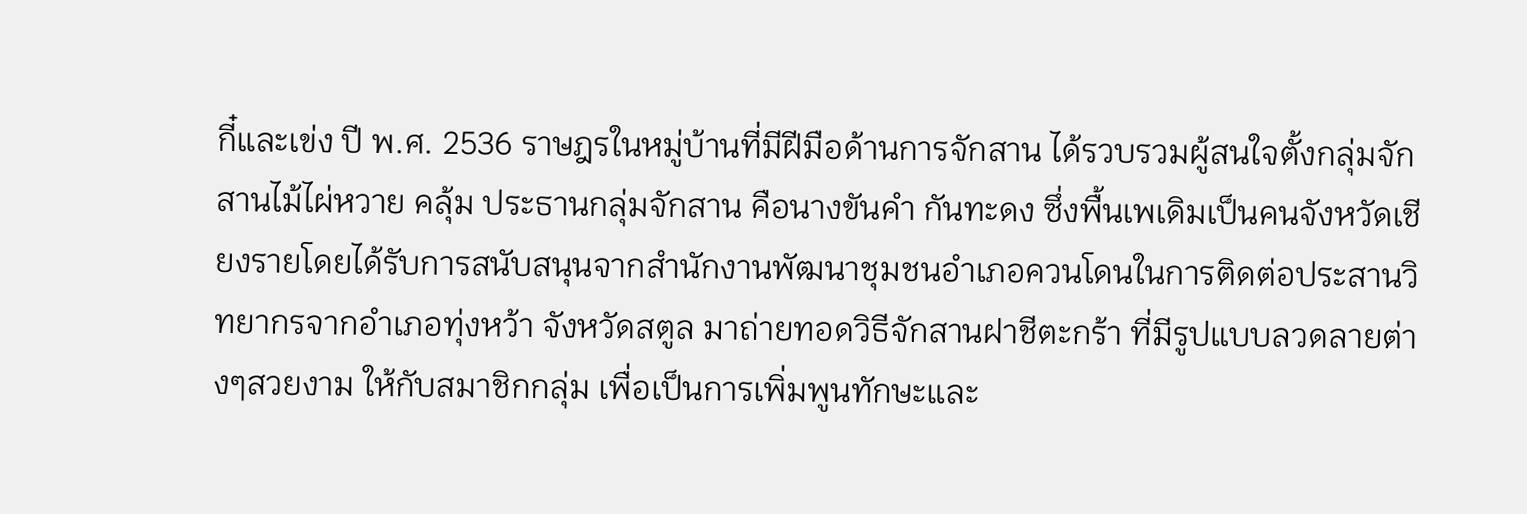กี๋และเข่ง ปี พ.ศ. 2536 ราษฎรในหมู่บ้านที่มีฝีมือด้านการจักสาน ได้รวบรวมผู้สนใจตั้งกลุ่มจักสานไม้ไผ่หวาย คลุ้ม ประธานกลุ่มจักสาน คือนางขันคำ กันทะดง ซึ่งพื้นเพเดิมเป็นคนจังหวัดเชียงรายโดยได้รับการสนับสนุนจากสำนักงานพัฒนาชุมชนอำเภอควนโดนในการติดต่อประสานวิทยากรจากอำเภอทุ่งหว้า จังหวัดสตูล มาถ่ายทอดวิธีจักสานฝาชีตะกร้า ที่มีรูปแบบลวดลายต่างๆสวยงาม ให้กับสมาชิกกลุ่ม เพื่อเป็นการเพิ่มพูนทักษะและ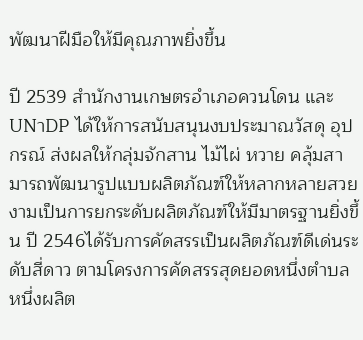พัฒนาฝีมือให้มีคุณภาพยิ่งขึ้น

ปี 2539 สำนักงานเกษตรอำเภอควนโดน และUNาDP ได้ให้การสนับสนุนงบประมาณวัสดุ อุปกรณ์ ส่งผลให้กลุ่มจักสาน ไม้ไผ่ หวาย คลุ้มสามารถพัฒนารูปแบบผลิตภัณฑ์ให้หลากหลายสวยงามเป็นการยกระดับผลิตภัณฑ์ให้มีมาตรฐานยิ่งขึ้น ปี 2546ได้รับการคัดสรรเป็นผลิตภัณฑ์ดีเด่นระดับสี่ดาว ตามโครงการคัดสรรสุดยอดหนึ่งตำบล หนึ่งผลิต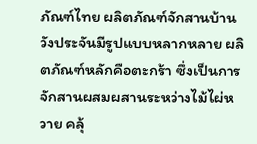ภัณฑ์ไทย ผลิตภัณฑ์จักสานบ้านวังประจันมีรูปแบบหลากหลาย ผลิตภัณฑ์หลักคือตะกร้า ซึ่งเป็นการจักสานผสมผสานระหว่างไม้ไผ่หวาย คลุ้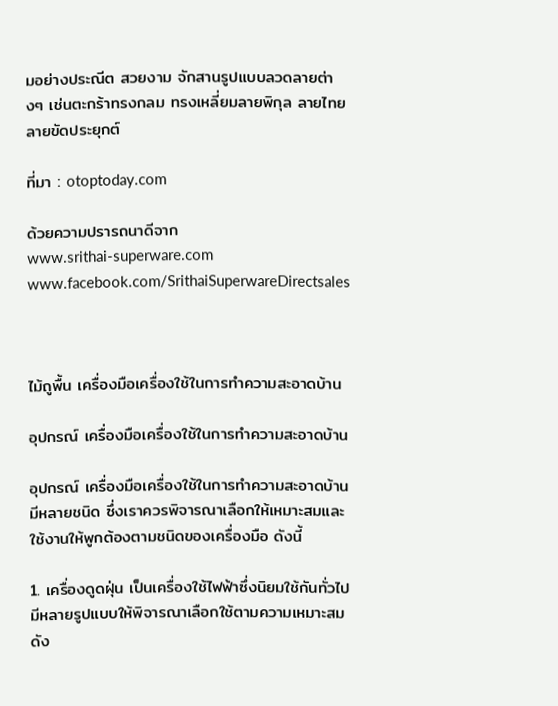มอย่างประณีต สวยงาม จักสานรูปแบบลวดลายต่างๆ เช่นตะกร้าทรงกลม ทรงเหลี่ยมลายพิกุล ลายไทย ลายขัดประยุกต์

ที่มา : otoptoday.com

ด้วยความปรารถนาดีจาก
www.srithai-superware.com
www.facebook.com/SrithaiSuperwareDirectsales



ไม้ถูพื้น เครื่องมือเครื่องใช้ในการทำความสะอาดบ้าน

อุปกรณ์ เครื่องมือเครื่องใช้ในการทำความสะอาดบ้าน

อุปกรณ์ เครื่องมือเครื่องใช้ในการทำความสะอาดบ้านมีหลายชนิด ซึ่งเราควรพิจารณาเลือกให้เหมาะสมและใช้งานให้พูกต้องตามชนิดของเครื่องมือ ดังนี้

1. เครื่องดูดฝุ่น เป็นเครื่องใช้ไฟฟ้าซึ่งนิยมใช้กันทั่วไป มีหลายรูปแบบให้พิจารณาเลือกใช้ตามความเหมาะสม ดัง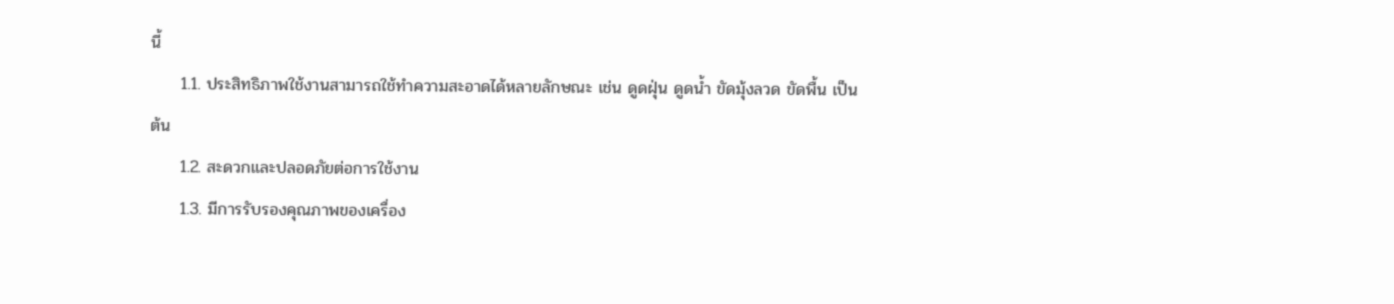นี้
     1.1. ประสิทธิภาพใช้งานสามารถใช้ทำความสะอาดได้หลายลักษณะ เช่น ดูดฝุ่น ดูดน้ำ ขัดมุ้งลวด ขัดพื้น เป็นต้น
     1.2. สะดวกและปลอดภัยต่อการใช้งาน
     1.3. มีการรับรองคุณภาพของเครื่อง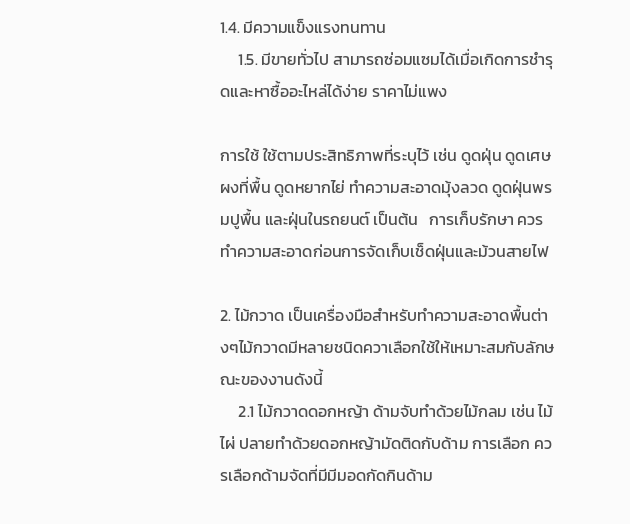1.4. มีความแข็งแรงทนทาน
     1.5. มีขายทั่วไป สามารถซ่อมแซมได้เมื่อเกิดการชำรุดและหาซื้ออะไหล่ได้ง่าย ราคาไม่แพง

การใช้ ใช้ตามประสิทธิภาพที่ระบุไว้ เช่น ดูดฝุ่น ดูดเศษผงที่พื้น ดูดหยากไย่ ทำความสะอาดมุ้งลวด ดูดฝุ่นพรมปูพื้น และฝุ่นในรถยนต์ เป็นต้น   การเก็บรักษา ควรทำความสะอาดก่อนการจัดเก็บเช็ดฝุ่นและม้วนสายไฟ

2. ไม้กวาด เป็นเครื่องมือสำหรับทำความสะอาดพื้นต่างๆไม้กวาดมีหลายชนิดควาเลือกใช้ให้เหมาะสมกับลักษณะของงานดังนี้
     2.1 ไม้กวาดดอกหญ้า ด้ามจับทำด้วยไม้กลม เช่น ไม้ไผ่ ปลายทำด้วยดอกหญ้ามัดติดกับด้าม การเลือก ควรเลือกด้ามจัดที่มีมีมอดกัดกินด้าม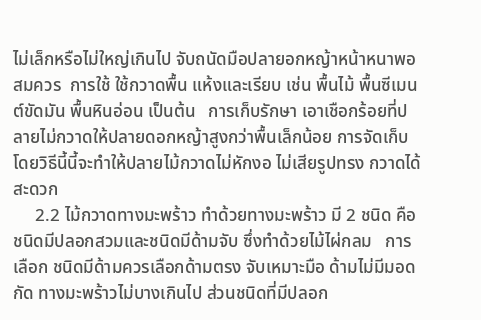ไม่เล็กหรือไม่ใหญ่เกินไป จับถนัดมือปลายอกหญ้าหน้าหนาพอสมควร  การใช้ ใช้กวาดพื้น แห้งและเรียบ เช่น พื้นไม้ พื้นซีเมนต์ขัดมัน พื้นหินอ่อน เป็นต้น   การเก็บรักษา เอาเชือกร้อยที่ปลายไม่กวาดให้ปลายดอกหญ้าสูงกว่าพื้นเล็กน้อย การจัดเก็บโดยวิธีนี้นี้จะทำให้ปลายไม้กวาดไม่หักงอ ไม่เสียรูปทรง กวาดได้สะดวก
     2.2 ไม้กวาดทางมะพร้าว ทำด้วยทางมะพร้าว มี 2 ชนิด คือ ชนิดมีปลอกสวมและชนิดมีด้ามจับ ซึ่งทำด้วยไม้ไผ่กลม   การเลือก ชนิดมีด้ามควรเลือกด้ามตรง จับเหมาะมือ ด้ามไม่มีมอดกัด ทางมะพร้าวไม่บางเกินไป ส่วนชนิดที่มีปลอก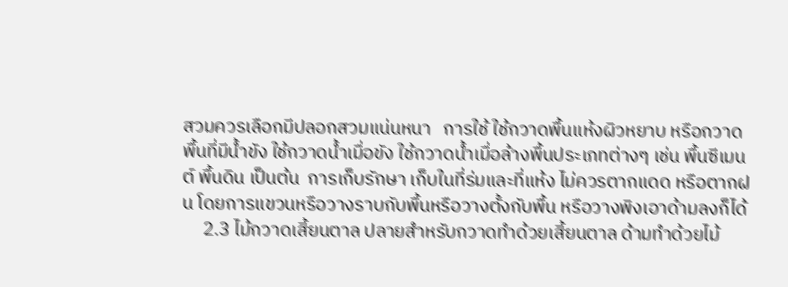สวมควรเลือกมีปลอกสวมแน่นหนา   การใช้ ใช้กวาดพื้นแห้งผิวหยาบ หรือกวาดพื้นที่มีน้ำขัง ใช้กวาดน้ำเมื่อขัง ใช้กวาดน้ำเมื่อล้างพื้นประเภทต่างๆ เช่น พื้นซีเมนต์ พื้นดิน เป็นต้น  การเก็บรักษา เก็บในที่ร่มและที่แห้ง ไม่ควรตากแดด หรือตากฝน โดยการแขวนหรือวางราบกับพื้นหรือวางตั้งกับพื้น หรือวางพิงเอาด้ามลงก็ได้
     2.3 ไม้กวาดเสี้ยนตาล ปลายสำหรับกวาดทำด้วยเสี้ยนตาล ด้ามทำด้วยไม้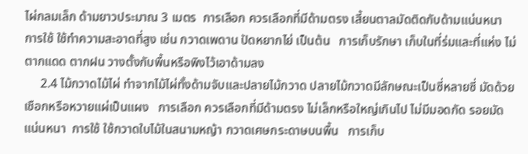ไผ่กลมเล็ก ด้ามยาวประมาณ 3 เมตร  การเลือก ควรเลือกที่มีด้ามตรง เสี้ยนตาลมัดติดกับด้ามแน่นหนา  การใช้ ใช้ทำความสะอาดที่สูง เช่น กวาดเพดาน ปัดหยากไย่ เป็นต้น   การเก็บรักษา เก็บในที่ร่มและที่แห่ง ไม่ตากแดด ตากฝน วางตั้งกับพื้นหรือพิงไว้เอาด้ามลง
     2.4 ไม้กวาดไม้ไผ่ ทำจากไม้ไผ่ทั้งด้ามจับและปลายไม้กวาด ปลายไม้กวาดมีลักษณะเป็นซี่หลายซี่ มัดด้วยเชือกหรือหวายแผ่เป็นแผง   การเลือก ควรเลือกที่มีด้ามตรง ไม่เล็กหรือใหญ่เกินไป ไม่มีมอดกัด รอยมัดแน่นหนา  การใช้ ใช้กวาดใบไม้ในสนามหญ้า กวาดเศษกระดาษบนพื้น   การเก็บ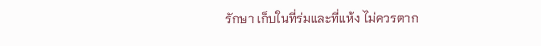รักษา เก็บในที่ร่มและที่แห้ง ไม่ควรตาก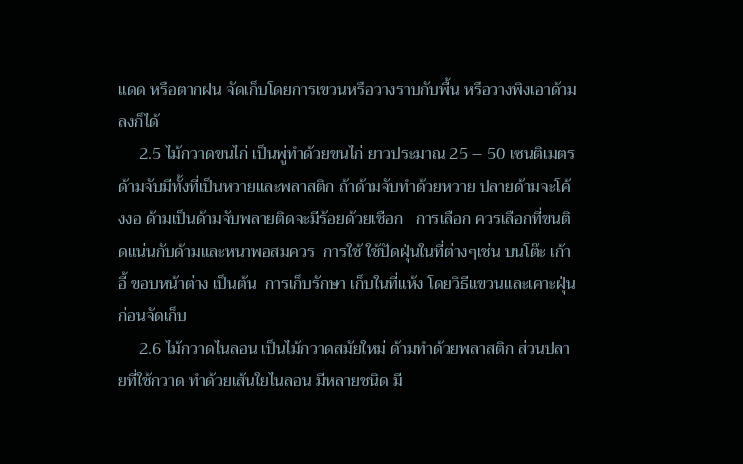แดด หรือตากฝน จัดเก็บโดยการเขวนหรือวางราบกับพื้น หรือวางพิงเอาด้ามลงก็ได้
     2.5 ไม้กวาดขนไก่ เป็นพู่ทำด้วยขนไก่ ยาวประมาณ 25 – 50 เซนติเมตร ด้ามจับมีทั้งที่เป็นหวายและพลาสติก ถ้าด้ามจับทำด้วยหวาย ปลายด้ามจะโค้งงอ ด้ามเป็นด้ามจับพลายติดจะมีร้อยด้วยเชือก   การเลือก ควรเลือกที่ขนติดแน่นกับด้ามและหนาพอสมควร  การใช้ ใช้ปัดฝุ่นในที่ต่างๆเช่น บนโต๊ะ เก้าอี้ ขอบหน้าต่าง เป็นต้น  การเก็บรักษา เก็บในที่แห้ง โดยวิธีแขวนและเคาะฝุ่นก่อนจัดเก็บ
     2.6 ไม้กวาดไนลอน เป็นไม้กวาดสมัยใหม่ ด้ามทำด้วยพลาสติก ส่วนปลายที่ใช้กวาด ทำด้วยเส้นใยไนลอน มีหลายชนิด มี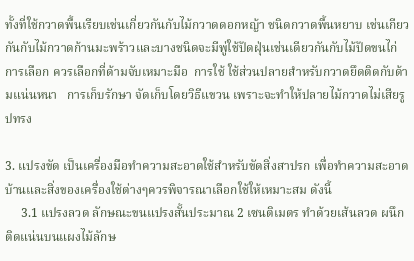ทั้งที่ใช้กวาดพื้นเรียบเช่นเกี่ยวกันกับไม้กวาดดอกหญ้า ชนิดกวาดพื้นหยาบ เช่นเกียวกันกับไม้กวาดก้านมะพร้าวและบางชนิดจะมีพู่ใช้ปัดฝุ่นเช่นเดียวกันกับไม้ปัดขนไก่  การเลือก ควรเลือกที่ด้ามจับเหมาะมือ  การใช้ ใช้ส่วนปลายสำหรับกวาดยึดติดกับด้ามแน่นหนา   การเก็บรักษา จัดเก็บโดยวิธีแขวน เพราะจะทำให้ปลายไม้กวาดไม่เสียรูปทรง

3. แปรงขัด เป็นเครื่องมือทำความสะอาดใช้สำหรับขัดสิ่งสาปรก เพื่อทำความสะอาดบ้านและสิ่งของเครื่องใช้ต่างๆควรพิจารณาเลือกใช้ให้เหมาะสม ดังนี้
     3.1 แปรงลวด ลักษณะขนแปรงสั้นประมาณ 2 เซนติเมตร ทำด้วยเส้นลวด ผนึกติดแน่นบนแผงไม้ลักษ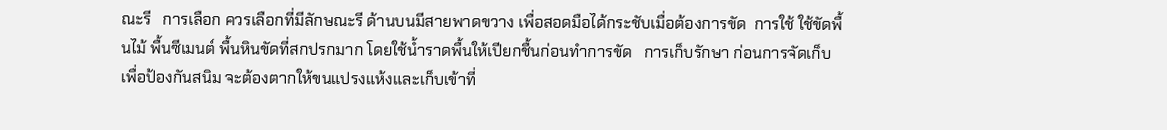ณะรี   การเลือก ควรเลือกที่มีลักษณะรี ด้านบนมีสายพาดขวาง เพื่อสอดมือได้กระชับเมื่อต้องการขัด  การใช้ ใช้ขัดพื้นไม้ พื้นซีเมนต์ พื้นหินขัดที่สกปรกมาก โดยใช้น้ำราดพื้นให้เปียกชื้นก่อนทำการขัด   การเก็บรักษา ก่อนการจัดเก็บเพื่อป้องกันสนิม จะต้องตากให้ขนแปรงแห้งและเก็บเข้าที่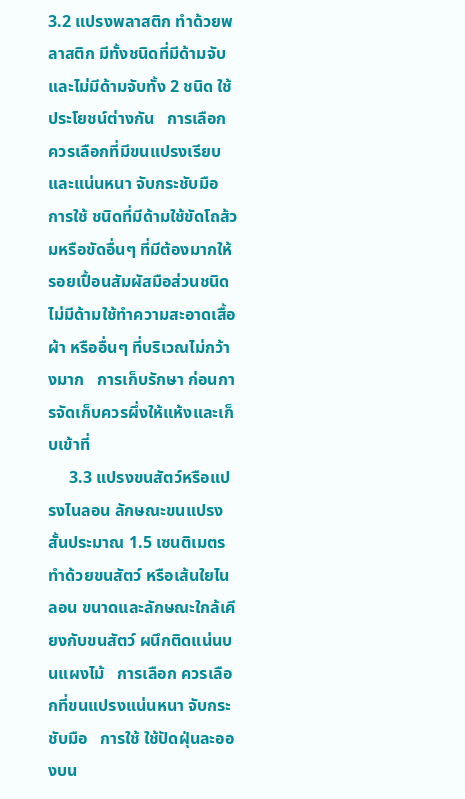3.2 แปรงพลาสติก ทำด้วยพลาสติก มีทั้งชนิดที่มีด้ามจับและไม่มีด้ามจับทั้ง 2 ชนิด ใช้ประโยชน์ต่างกัน   การเลือก ควรเลือกที่มีขนแปรงเรียบและแน่นหนา จับกระชับมือ   การใช้ ชนิดที่มีด้ามใช้ขัดโถส้วมหรือขัดอื่นๆ ที่มีต้องมากให้รอยเปื้อนสัมผัสมือส่วนชนิดไม่มีด้ามใช้ทำความสะอาดเสื้อผ้า หรืออื่นๆ ที่บริเวณไม่กว้างมาก   การเก็บรักษา ก่อนการจัดเก็บควรผึ่งให้แห้งและเก็บเข้าที่
     3.3 แปรงขนสัตว์หรือแปรงไนลอน ลักษณะขนแปรงสั้นประมาณ 1.5 เซนติเมตร ทำด้วยขนสัตว์ หรือเส้นใยไนลอน ขนาดและลักษณะใกล้เคียงกับขนสัตว์ ผนึกติดแน่นบนแผงไม้   การเลือก ควรเลือกที่ขนแปรงแน่นหนา จับกระชับมือ   การใช้ ใช้ปัดฝุ่นละอองบน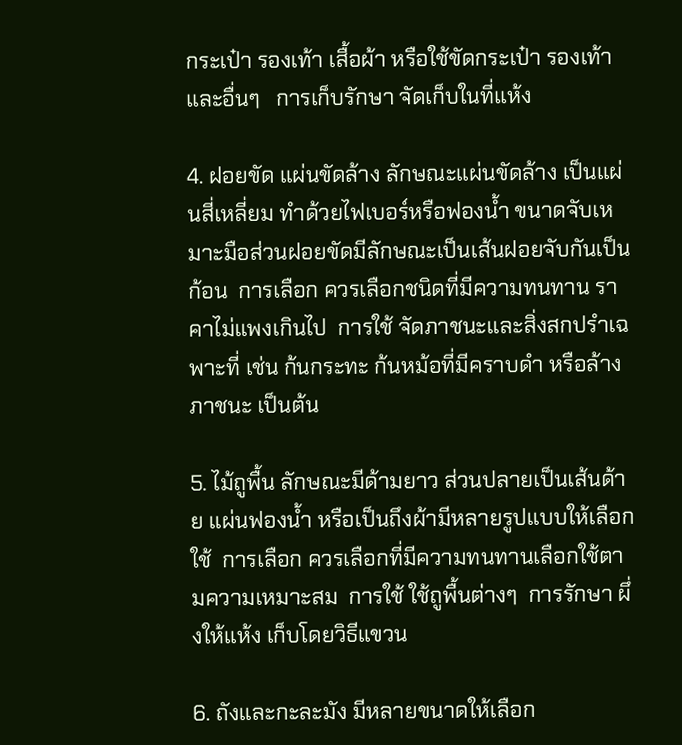กระเป๋า รองเท้า เสื้อผ้า หรือใช้ขัดกระเป๋า รองเท้าและอื่นๆ   การเก็บรักษา จัดเก็บในที่แห้ง

4. ฝอยขัด แผ่นขัดล้าง ลักษณะแผ่นขัดล้าง เป็นแผ่นสี่เหลี่ยม ทำด้วยไฟเบอร์หรือฟองน้ำ ขนาดจับเหมาะมือส่วนฝอยขัดมีลักษณะเป็นเส้นฝอยจับกันเป็นก้อน  การเลือก ควรเลือกชนิดที่มีความทนทาน ราคาไม่แพงเกินไป  การใช้ จัดภาชนะและสิ่งสกปรำเฉพาะที่ เช่น ก้นกระทะ ก้นหม้อที่มีคราบดำ หรือล้างภาชนะ เป็นต้น

5. ไม้ถูพื้น ลักษณะมีด้ามยาว ส่วนปลายเป็นเส้นด้าย แผ่นฟองน้ำ หรือเป็นถึงผ้ามีหลายรูปแบบให้เลือกใช้  การเลือก ควรเลือกที่มีความทนทานเลือกใช้ตามความเหมาะสม  การใช้ ใช้ถูพื้นต่างๆ  การรักษา ผึ่งให้แห้ง เก็บโดยวิธีแขวน

6. ถังและกะละมัง มีหลายขนาดให้เลือก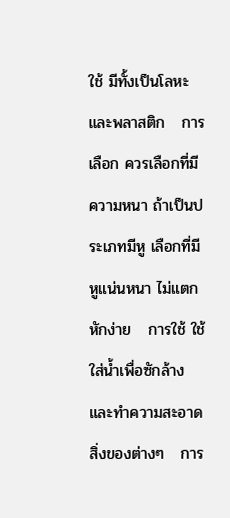ใช้ มีทั้งเป็นโลหะ และพลาสติก   การเลือก ควรเลือกที่มีความหนา ถ้าเป็นประเภทมีหู เลือกที่มีหูแน่นหนา ไม่แตกหักง่าย   การใช้ ใช้ใส่น้ำเพื่อซักล้างและทำความสะอาดสิ่งของต่างๆ   การ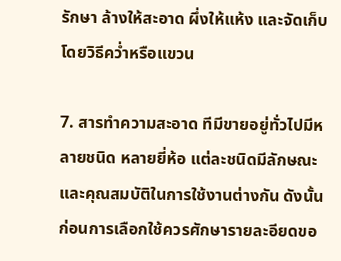รักษา ล้างให้สะอาด ผึ่งให้แห้ง และจัดเก็บโดยวิธีคว่ำหรือแขวน

7. สารทำความสะอาด ทีมีขายอยู่ทั่วไปมีหลายชนิด หลายยี่ห้อ แต่ละชนิดมีลักษณะและคุณสมบัติในการใช้งานต่างกัน ดังนั้น ก่อนการเลือกใช้ควรศักษารายละอียดขอ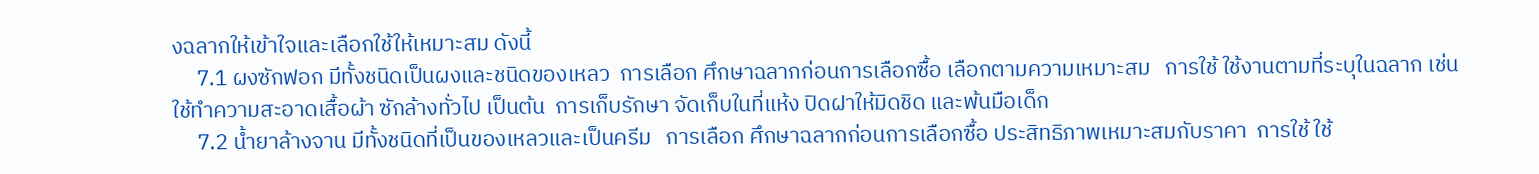งฉลากให้เข้าใจและเลือกใช้ให้เหมาะสม ดังนี้
     7.1 ผงซักฟอก มีทั้งชนิดเป็นผงและชนิดของเหลว  การเลือก ศึกษาฉลากก่อนการเลือกซื้อ เลือกตามความเหมาะสม   การใช้ ใช้งานตามที่ระบุในฉลาก เช่น ใช้ทำความสะอาดเสื้อผ้า ซักล้างทั่วไป เป็นต้น  การเก็บรักษา จัดเก็บในที่แห้ง ปิดฝาให้มิดชิด และพ้นมือเด็ก
     7.2 น้ำยาล้างจาน มีทั้งชนิดที่เป็นของเหลวและเป็นครีม   การเลือก ศึกษาฉลากก่อนการเลือกซื้อ ประสิทธิภาพเหมาะสมกับราคา  การใช้ ใช้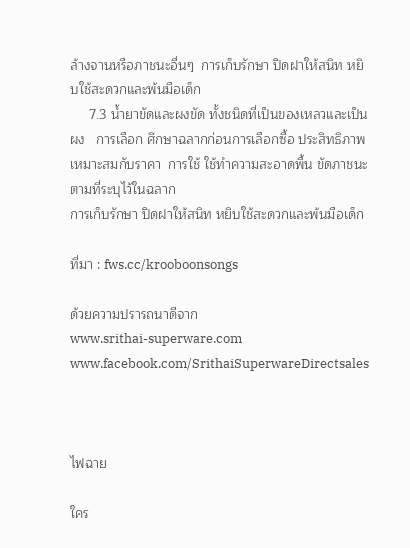ล้างจานหรือภาชนะอื่นๆ  การเก็บรักษา ปิดฝาให้สนิท หยิบใช้สะดวกและพ้นมือเด็ก
     7.3 น้ำยาขัดและผงขัด ทั้งชนิดที่เป็นของเหลวและเป็นผง   การเลือก ศึกษาฉลากก่อนการเลือกซื้อ ประสิทธิภาพเหมาะสมกับราคา  การใช้ ใช้ทำความสะอาดพื้น ขัดภาชนะตามที่ระบุไว้ในฉลาก
การเก็บรักษา ปิดฝาให้สนิท หยิบใช้สะดวกและพ้นมือเด็ก

ที่มา : fws.cc/krooboonsongs

ด้วยความปรารถนาดีจาก
www.srithai-superware.com
www.facebook.com/SrithaiSuperwareDirectsales



ไฟฉาย

ใคร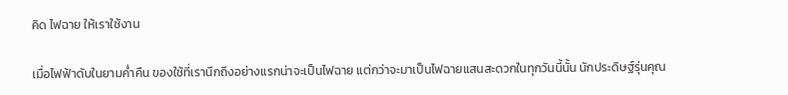คิด ไฟฉาย ให้เราใช้งาน

เมื่อไฟฟ้าดับในยามค่ำคืน ของใช้ที่เรานึกถึงอย่างแรกน่าจะเป็นไฟฉาย แต่กว่าจะมาเป็นไฟฉายแสนสะดวกในทุกวันนี้นั้น นักประดิษฐ์รุ่นคุณ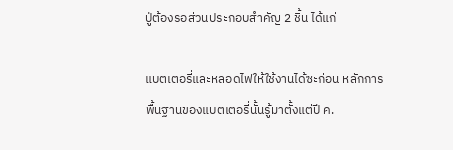ปู่ต้องรอส่วนประกอบสำคัญ 2 ชิ้น ได้แก่

แบตเตอรี่และหลอดไฟให้ใช้งานได้ซะก่อน หลักการพื้นฐานของแบตเตอรี่นั้นรู้มาตั้งแต่ปี ค.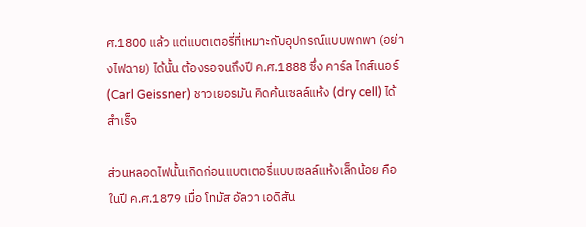ศ.1800 แล้ว แต่แบตเตอรี่ที่เหมาะกับอุปกรณ์แบบพกพา (อย่างไฟฉาย) ได้นั้น ต้องรอจนถึงปี ค.ศ.1888 ซึ่ง คาร์ล ไกส์เนอร์ (Carl Geissner) ชาวเยอรมัน คิดค้นเซลล์แห้ง (dry cell) ได้สำเร็จ

ส่วนหลอดไฟนั้นเกิดก่อนแบตเตอรี่แบบเซลล์แห้งเล็กน้อย คือในปี ค.ศ.1879 เมื่อ โทมัส อัลวา เอดิสัน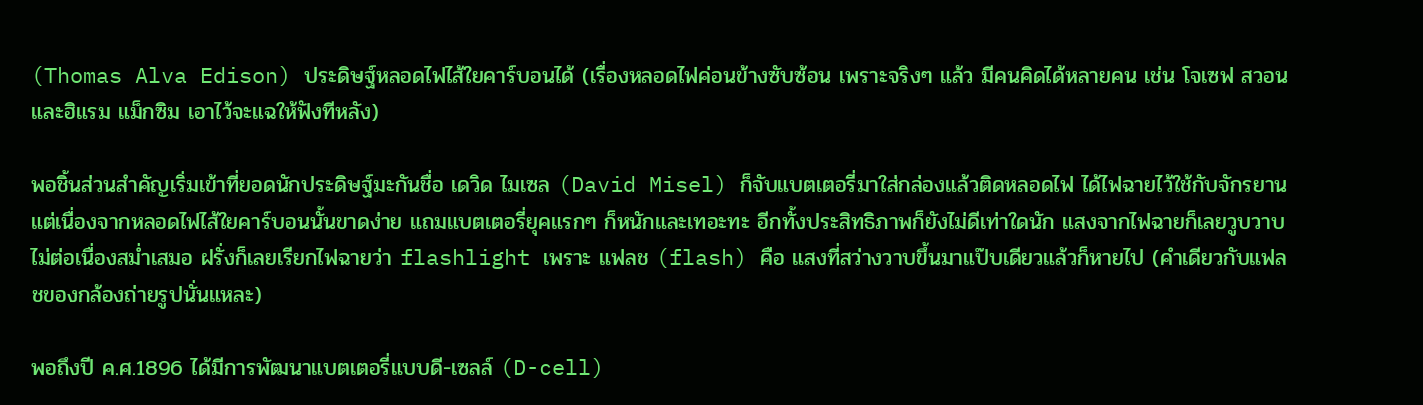(Thomas Alva Edison) ประดิษฐ์หลอดไฟไส้ใยคาร์บอนได้ (เรื่องหลอดไฟค่อนข้างซับซ้อน เพราะจริงๆ แล้ว มีคนคิดได้หลายคน เช่น โจเซฟ สวอน และฮิแรม แม็กซิม เอาไว้จะแฉให้ฟังทีหลัง)

พอชิ้นส่วนสำคัญเริ่มเข้าที่ยอดนักประดิษฐ์มะกันชื่อ เดวิด ไมเซล (David Misel) ก็จับแบตเตอรี่มาใส่กล่องแล้วติดหลอดไฟ ได้ไฟฉายไว้ใช้กับจักรยาน แต่เนื่องจากหลอดไฟไส้ใยคาร์บอนนั้นขาดง่าย แถมแบตเตอรี่ยุคแรกๆ ก็หนักและเทอะทะ อีกทั้งประสิทธิภาพก็ยังไม่ดีเท่าใดนัก แสงจากไฟฉายก็เลยวูบวาบ ไม่ต่อเนื่องสม่ำเสมอ ฝรั่งก็เลยเรียกไฟฉายว่า flashlight เพราะ แฟลช (flash) คือ แสงที่สว่างวาบขึ้นมาแป๊บเดียวแล้วก็หายไป (คำเดียวกับแฟลชของกล้องถ่ายรูปนั่นแหละ)

พอถึงปี ค.ศ.1896 ได้มีการพัฒนาแบตเตอรี่แบบดี-เซลล์ (D-cell)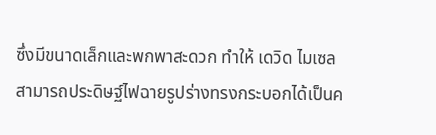ซึ่งมีขนาดเล็กและพกพาสะดวก ทำให้ เดวิด ไมเซล สามารถประดิษฐ์ไฟฉายรูปร่างทรงกระบอกได้เป็นค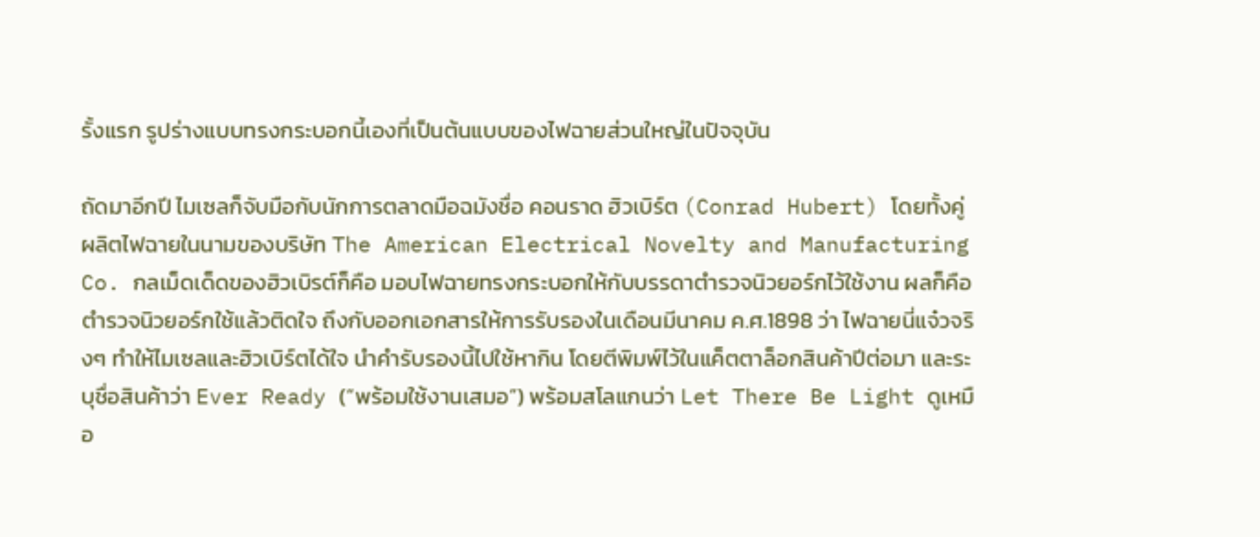รั้งแรก รูปร่างแบบทรงกระบอกนี้เองที่เป็นต้นแบบของไฟฉายส่วนใหญ่ในปัจจุบัน

ถัดมาอีกปี ไมเซลก็จับมือกับนักการตลาดมือฉมังชื่อ คอนราด ฮิวเบิร์ต (Conrad Hubert) โดยทั้งคู่ผลิตไฟฉายในนามของบริษัท The American Electrical Novelty and Manufacturing Co. กลเม็ดเด็ดของฮิวเบิรต์ก็คือ มอบไฟฉายทรงกระบอกให้กับบรรดาตำรวจนิวยอร์กไว้ใช้งาน ผลก็คือ ตำรวจนิวยอร์กใช้แล้วติดใจ ถึงกับออกเอกสารให้การรับรองในเดือนมีนาคม ค.ศ.1898 ว่า ไฟฉายนี่แจ๋วจริงๆ ทำให้ไมเซลและฮิวเบิร์ตได้ใจ นำคำรับรองนี้ไปใช้หากิน โดยตีพิมพ์ไว้ในแค็ตตาล็อกสินค้าปีต่อมา และระบุชื่อสินค้าว่า Ever Ready (“พร้อมใช้งานเสมอ”) พร้อมสโลแกนว่า Let There Be Light ดูเหมือ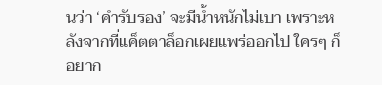นว่า ‘คำรับรอง’ จะมีน้ำหนักไม่เบา เพราะหลังจากที่แค็ตตาล็อกเผยแพร่ออกไป ใครๆ ก็อยาก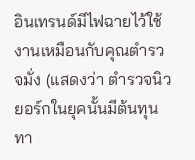อินเทรนด์มีไฟฉายไว้ใช้งานเหมือนกับคุณตำรวจมั่ง (แสดงว่า ตำรวจนิวยอร์กในยุคนั้นมีต้นทุนทา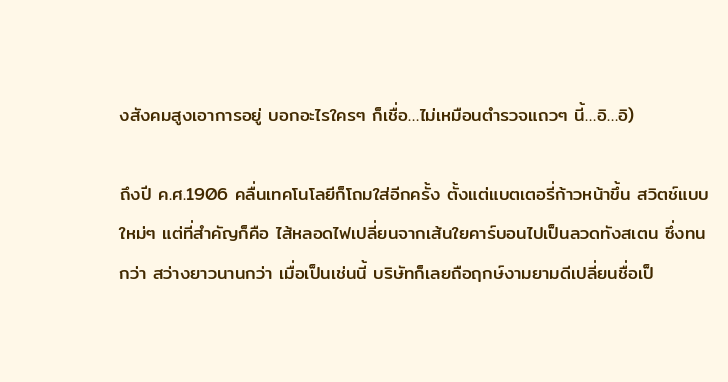งสังคมสูงเอาการอยู่ บอกอะไรใครๆ ก็เชื่อ…ไม่เหมือนตำรวจแถวๆ นี้…อิ…อิ)

ถึงปี ค.ศ.1906 คลื่นเทคโนโลยีก็โถมใส่อีกครั้ง ตั้งแต่แบตเตอรี่ก้าวหน้าขึ้น สวิตช์แบบใหม่ๆ แต่ที่สำคัญก็คือ ไส้หลอดไฟเปลี่ยนจากเส้นใยคาร์บอนไปเป็นลวดทังสเตน ซึ่งทนกว่า สว่างยาวนานกว่า เมื่อเป็นเช่นนี้ บริษัทก็เลยถือฤกษ์งามยามดีเปลี่ยนชื่อเป็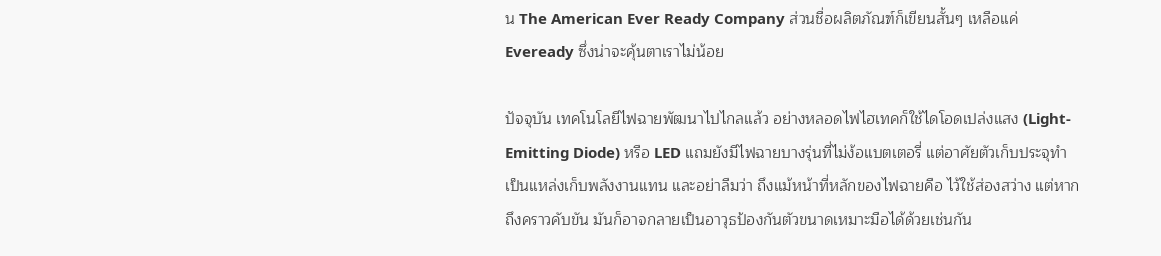น The American Ever Ready Company ส่วนชื่อผลิตภัณฑ์ก็เขียนสั้นๆ เหลือแค่ Eveready ซึ่งน่าจะคุ้นตาเราไม่น้อย

ปัจจุบัน เทคโนโลยีไฟฉายพัฒนาไปไกลแล้ว อย่างหลอดไฟไฮเทคก็ใช้ไดโอดเปล่งแสง (Light-Emitting Diode) หรือ LED แถมยังมีไฟฉายบางรุ่นที่ไม่ง้อแบตเตอรี่ แต่อาศัยตัวเก็บประจุทำเป็นแหล่งเก็บพลังงานแทน และอย่าลืมว่า ถึงแม้หน้าที่หลักของไฟฉายคือ ไว้ใช้ส่องสว่าง แต่หากถึงคราวคับขัน มันก็อาจกลายเป็นอาวุธป้องกันตัวขนาดเหมาะมือได้ด้วยเช่นกัน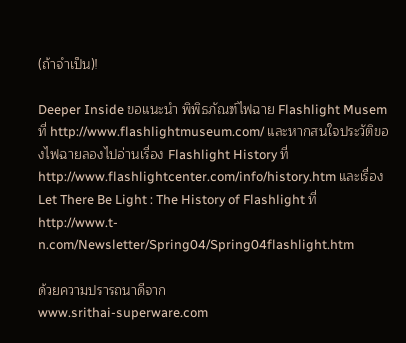(ถ้าจำเป็น)!

Deeper Inside ขอแนะนำ พิพิธภัณฑ์ไฟฉาย Flashlight Musem ที่ http://www.flashlightmuseum.com/ และหากสนใจประวัติของไฟฉายลองไปอ่านเรื่อง Flashlight History ที่ http://www.flashlightcenter.com/info/history.htm และเรื่อง Let There Be Light : The History of Flashlight ที่ http://www.t-n.com/Newsletter/Spring04/Spring04flashlight.htm

ด้วยความปรารถนาดีจาก
www.srithai-superware.com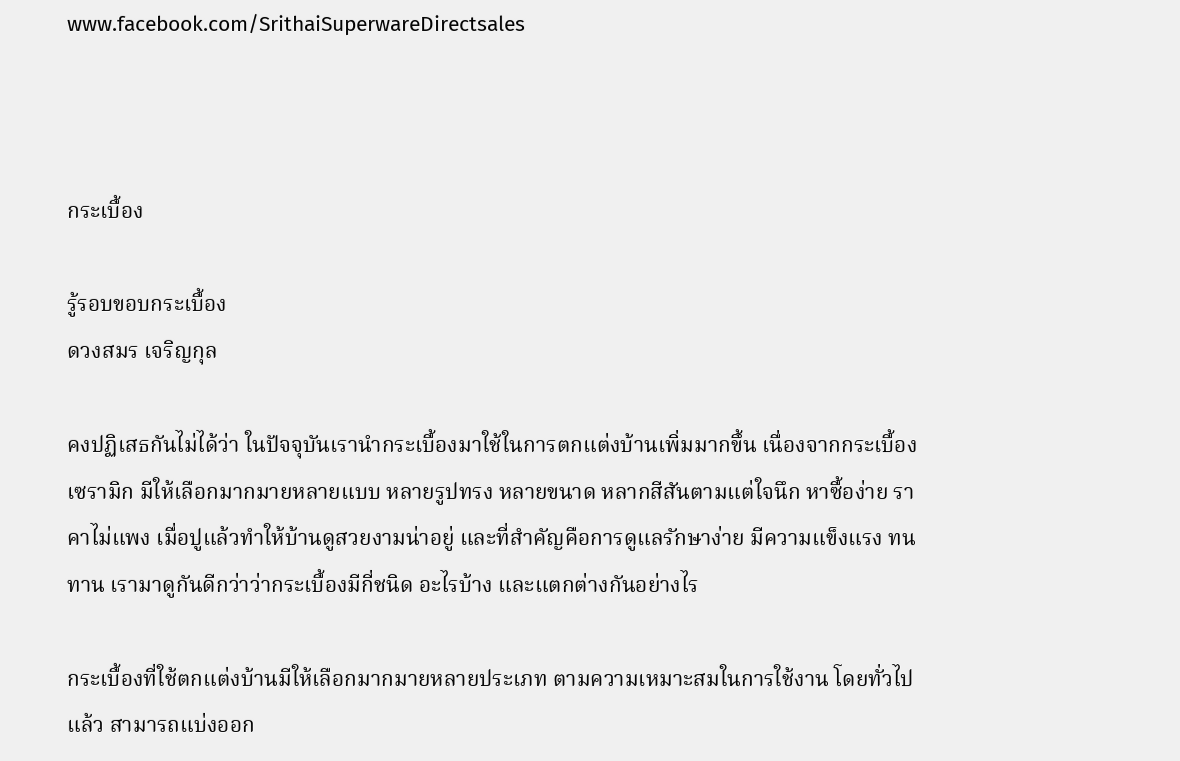www.facebook.com/SrithaiSuperwareDirectsales



กระเบื้อง

รู้รอบขอบกระเบื้อง
ดวงสมร เจริญกุล

คงปฏิเสธกันไม่ได้ว่า ในปัจจุบันเรานำกระเบื้องมาใช้ในการตกแต่งบ้านเพิ่มมากขึ้น เนื่องจากกระเบื้องเซรามิก มีให้เลือกมากมายหลายแบบ หลายรูปทรง หลายขนาด หลากสีสันตามแต่ใจนึก หาซื้อง่าย ราคาไม่แพง เมื่อปูแล้วทำให้บ้านดูสวยงามน่าอยู่ และที่สำคัญคือการดูแลรักษาง่าย มีความแข็งแรง ทนทาน เรามาดูกันดีกว่าว่ากระเบื้องมีกี่ชนิด อะไรบ้าง และแตกต่างกันอย่างไร

กระเบื้องที่ใช้ตกแต่งบ้านมีให้เลือกมากมายหลายประเภท ตามความเหมาะสมในการใช้งาน โดยทั่วไปแล้ว สามารถแบ่งออก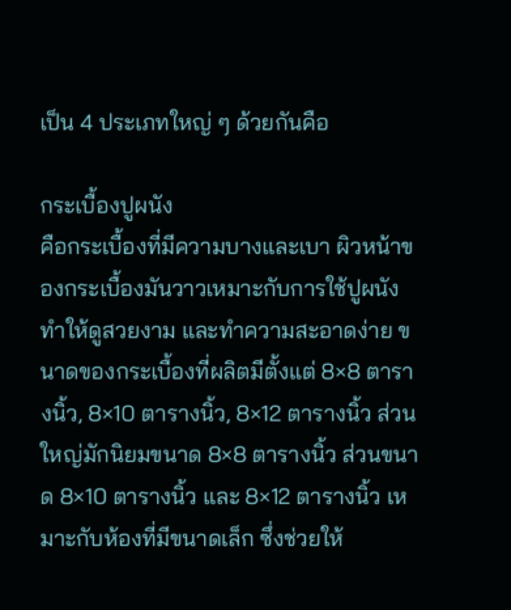เป็น 4 ประเภทใหญ่ ๆ ด้วยกันคือ

กระเบื้องปูผนัง
คือกระเบื้องที่มีความบางและเบา ผิวหน้าของกระเบื้องมันวาวเหมาะกับการใช้ปูผนัง ทำให้ดูสวยงาม และทำความสะอาดง่าย ขนาดของกระเบื้องที่ผลิตมีตั้งแต่ 8×8 ตารางนิ้ว, 8×10 ตารางนิ้ว, 8×12 ตารางนิ้ว ส่วนใหญ่มักนิยมขนาด 8×8 ตารางนิ้ว ส่วนขนาด 8×10 ตารางนิ้ว และ 8×12 ตารางนิ้ว เหมาะกับห้องที่มีขนาดเล็ก ซึ่งช่วยให้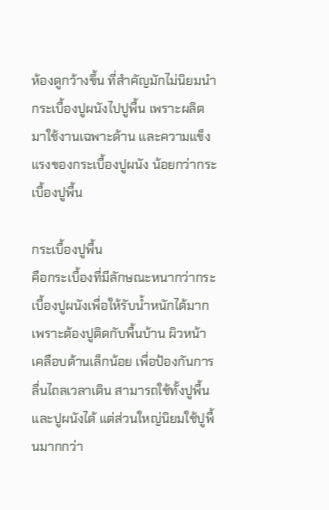ห้องดูกว้างขึ้น ที่สำคัญมักไม่นิยมนำ กระเบื้องปูผนังไปปูพื้น เพราะผลิตมาใช้งานเฉพาะด้าน และความแข็งแรงของกระเบื้องปูผนัง น้อยกว่ากระเบื้องปูพื้น

กระเบื้องปูพื้น
คือกระเบื้องที่มีลักษณะหนากว่ากระเบื้องปูผนังเพื่อให้รับน้ำหนักได้มาก เพราะต้องปูติดกับพื้นบ้าน ผิวหน้าเคลือบด้านเล็กน้อย เพื่อป้องกันการลื่นไถลเวลาเดิน สามารถใช้ทั้งปูพื้นและปูผนังได้ แต่ส่วนใหญ่นิยมใช้ปูพื้นมากกว่า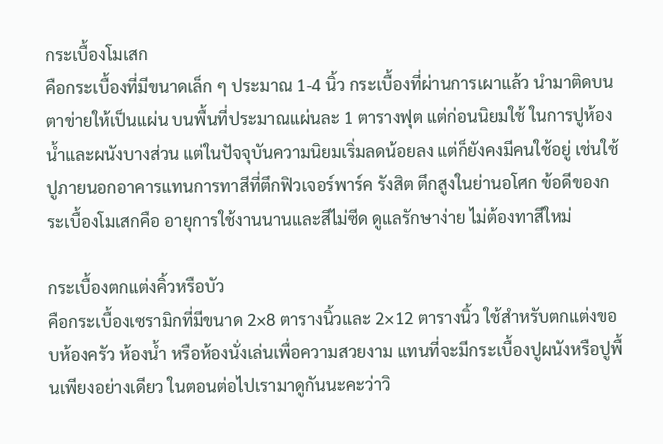กระเบื้องโมเสก
คือกระเบื้องที่มีขนาดเล็ก ๆ ประมาณ 1-4 นิ้ว กระเบื้องที่ผ่านการเผาแล้ว นำมาติดบนตาข่ายให้เป็นแผ่น บนพื้นที่ประมาณแผ่นละ 1 ตารางฟุต แต่ก่อนนิยมใช้ ในการปูห้องน้ำและผนังบางส่วน แต่ในปัจจุบันความนิยมเริ่มลดน้อยลง แต่ก็ยังคงมีคนใช้อยู่ เช่นใช้ปูภายนอกอาคารแทนการทาสีที่ตึกฟิวเจอร์พาร์ค รังสิต ตึกสูงในย่านอโศก ข้อดีของกระเบื้องโมเสกคือ อายุการใช้งานนานและสีไม่ซีด ดูแลรักษาง่าย ไม่ต้องทาสีใหม่

กระเบื้องตกแต่งคิ้วหรือบัว
คือกระเบื้องเซรามิกที่มีขนาด 2×8 ตารางนิ้วและ 2×12 ตารางนิ้ว ใช้สำหรับตกแต่งขอบห้องครัว ห้องน้ำ หรือห้องนั่งเล่นเพื่อความสวยงาม แทนที่จะมีกระเบื้องปูผนังหรือปูพื้นเพียงอย่างเดียว ในตอนต่อไปเรามาดูกันนะคะว่าวิ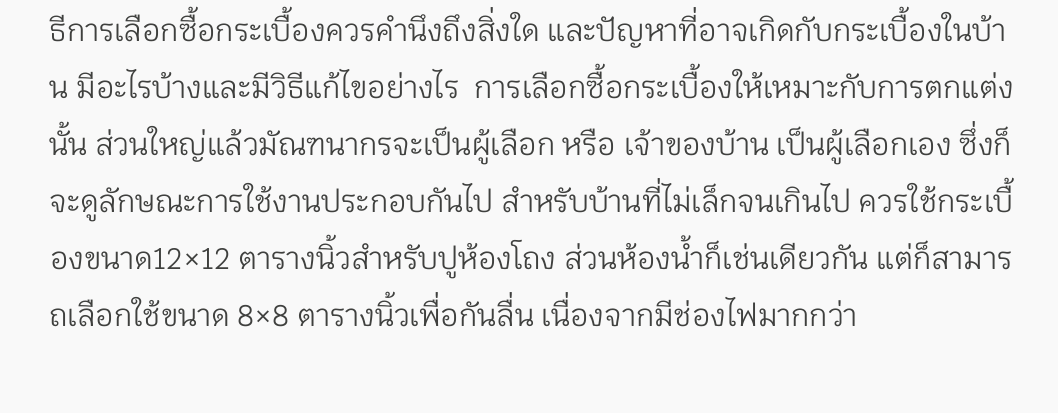ธีการเลือกซื้อกระเบื้องควรคำนึงถึงสิ่งใด และปัญหาที่อาจเกิดกับกระเบื้องในบ้าน มีอะไรบ้างและมีวิธีแก้ไขอย่างไร  การเลือกซื้อกระเบื้องให้เหมาะกับการตกแต่งนั้น ส่วนใหญ่แล้วมัณฑนากรจะเป็นผู้เลือก หรือ เจ้าของบ้าน เป็นผู้เลือกเอง ซึ่งก็จะดูลักษณะการใช้งานประกอบกันไป สำหรับบ้านที่ไม่เล็กจนเกินไป ควรใช้กระเบื้องขนาด12×12 ตารางนิ้วสำหรับปูห้องโถง ส่วนห้องน้ำก็เช่นเดียวกัน แต่ก็สามารถเลือกใช้ขนาด 8×8 ตารางนิ้วเพื่อกันลื่น เนื่องจากมีช่องไฟมากกว่า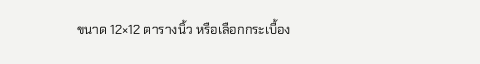ขนาด 12×12 ตารางนิ้ว หรือเลือกกระเบื้อง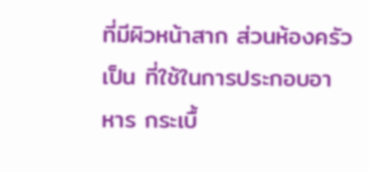ที่มีผิวหน้าสาก ส่วนห้องครัวเป็น ที่ใช้ในการประกอบอาหาร กระเบื้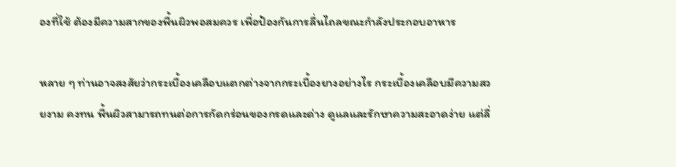องที่ใช้ ต้องมีความสากของพื้นผิวพอสมควร เพื่อป้องกันการลื่นไถลขณะกำลังประกอบอาหาร

หลาย ๆ ท่านอาจสงสัยว่ากระเบื้องเคลือบแตกต่างจากกระเบื้องยางอย่างไร กระเบื้องเคลือบมีความสวยงาม คงทน พื้นผิวสามารถทนต่อการกัดกร่อนของกรดและด่าง ดูแลและรักษาความสะอาดง่าย แต่ลื่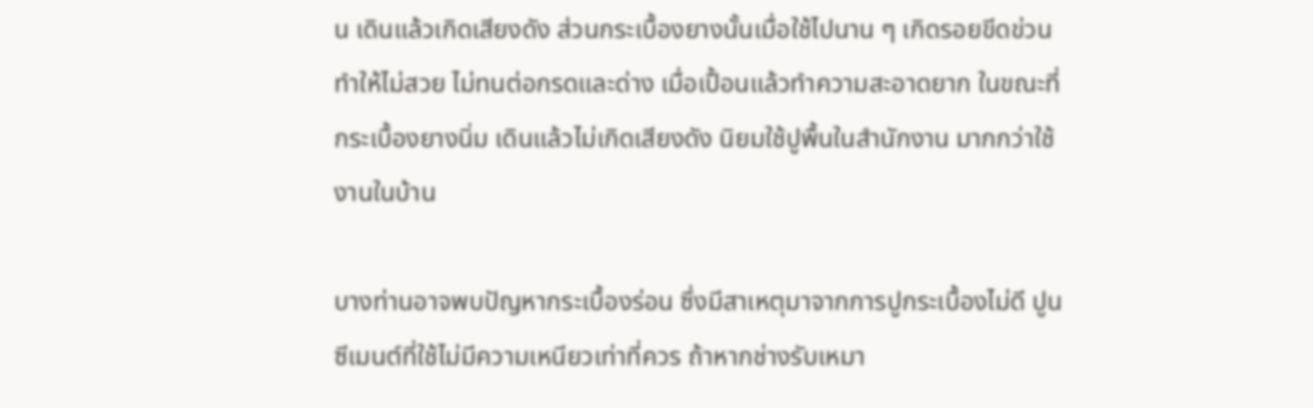น เดินแล้วเกิดเสียงดัง ส่วนกระเบื้องยางนั้นเมื่อใช้ไปนาน ๆ เกิดรอยขีดข่วนทำให้ไม่สวย ไม่ทนต่อกรดและด่าง เมื่อเปื้อนแล้วทำความสะอาดยาก ในขณะที่กระเบื้องยางนิ่ม เดินแล้วไม่เกิดเสียงดัง นิยมใช้ปูพื้นในสำนักงาน มากกว่าใช้งานในบ้าน

บางท่านอาจพบปัญหากระเบื้องร่อน ซึ่งมีสาเหตุมาจากการปูกระเบื้องไม่ดี ปูนซีเมนต์ที่ใช้ไม่มีความเหนียวเท่าที่ควร ถ้าหากช่างรับเหมา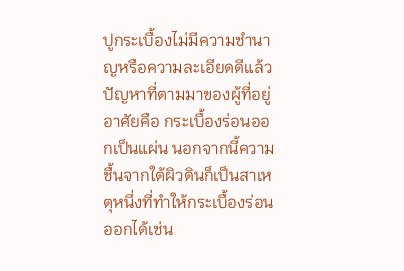ปูกระเบื้องไม่มีความชำนาญหรือความละเอียดดีแล้ว ปัญหาที่ตามมาของผู้ที่อยู่อาศัยคือ กระเบื้องร่อนออกเป็นแผ่น นอกจากนี้ความชื้นจากใต้ผิวดินก็เป็นสาเหตุหนึ่งที่ทำให้กระเบื้องร่อนออกได้เช่น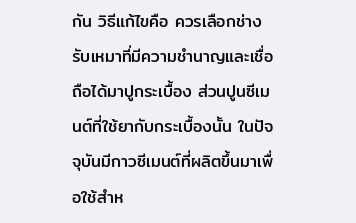กัน วิธีแก้ไขคือ ควรเลือกช่างรับเหมาที่มีความชำนาญและเชื่อถือได้มาปูกระเบื้อง ส่วนปูนซีเมนต์ที่ใช้ยากับกระเบื้องนั้น ในปัจจุบันมีกาวซีเมนต์ที่ผลิตขึ้นมาเพื่อใช้สำห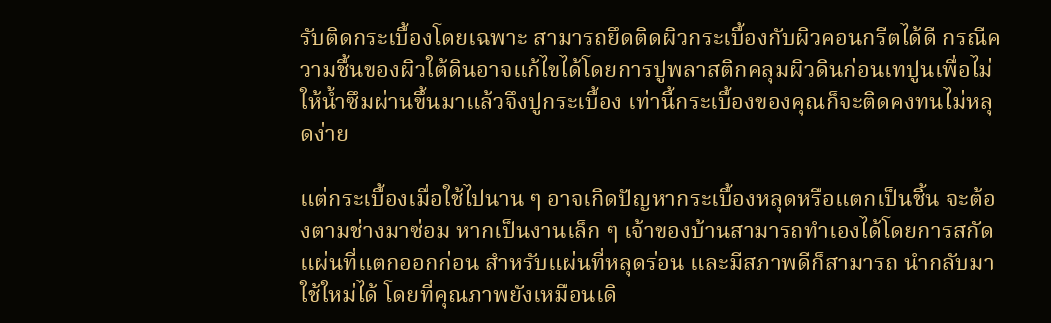รับติดกระเบื้องโดยเฉพาะ สามารถยึดติดผิวกระเบื้องกับผิวคอนกรีตได้ดี กรณีความชื้นของผิวใต้ดินอาจแก้ไขได้โดยการปูพลาสติกคลุมผิวดินก่อนเทปูนเพื่อไม่ให้น้ำซึมผ่านขึ้นมาแล้วจึงปูกระเบื้อง เท่านี้กระเบื้องของคุณก็จะติดคงทนไม่หลุดง่าย

แต่กระเบื้องเมื่อใช้ไปนาน ๆ อาจเกิดปัญหากระเบื้องหลุดหรือแตกเป็นชิ้น จะต้องตามช่างมาซ่อม หากเป็นงานเล็ก ๆ เจ้าของบ้านสามารถทำเองได้โดยการสกัดแผ่นที่แตกออกก่อน สำหรับแผ่นที่หลุดร่อน และมีสภาพดีก็สามารถ นำกลับมาใช้ใหม่ได้ โดยที่คุณภาพยังเหมือนเดิ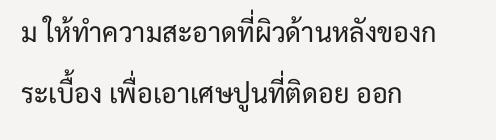ม ให้ทำความสะอาดที่ผิวด้านหลังของกระเบื้อง เพื่อเอาเศษปูนที่ติดอย ออก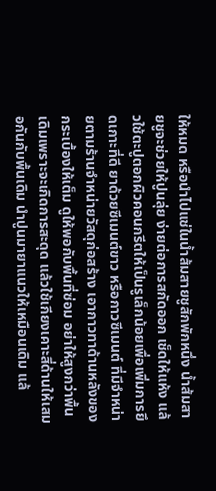ให้หมด หรือนำไปแช่ในน้ำส้มสายชูสักพักหนึ่ง น้ำส้มสายชูจะช่วยให้ปูนลุ่ย ง่ายต่อการสกัดออก เช็ดให้แห้ง แล้วใช้ตะปูตอกผิวคอนกรีตให้เป็นรูเล็กน้อยเพื่อเพิ่มการยึดเกาะที่ดี ยาด้วยซีเมนต์ขาว หรือกาวซีเมนต์ ที่มีจำหน่ายตามร้านจำหน่ายวัสดุก่อสร้าง เอากาวทาด้านหลังของกระเบื้องให้เต็ม ดูให้พอกับพื้นที่ซ่อม อย่าให้สูงกว่าพื้นเดิมเพราะจะเกิดการสะดุด แล้วใช้เกียงเคาะสี่ด้านให้เสมอกันกับพื้นเดิม นำปูนมายาแนวให้เหมือนเดิม แล้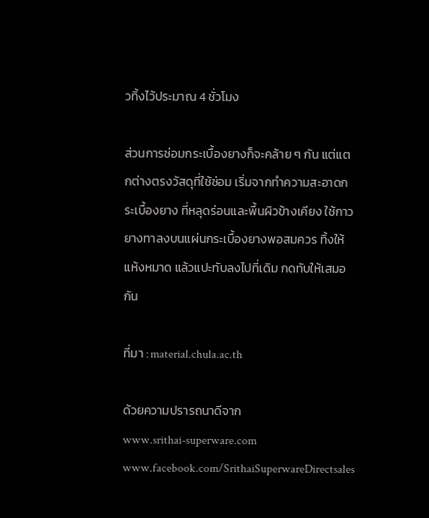วทิ้งไว้ประมาณ 4 ชั่วโมง

ส่วนการซ่อมกระเบื้องยางก็จะคล้าย ๆ กัน แต่แตกต่างตรงวัสดุที่ใช้ซ่อม เริ่มจากทำความสะอาดกระเบื้องยาง ที่หลุดร่อนและพื้นผิวข้างเคียง ใช้กาวยางทาลงบนแผ่นกระเบื้องยางพอสมควร ทิ้งให้แห้งหมาด แล้วแปะทับลงไปที่เดิม กดทับให้เสมอกัน

ที่มา : material.chula.ac.th

ด้วยความปรารถนาดีจาก
www.srithai-superware.com
www.facebook.com/SrithaiSuperwareDirectsales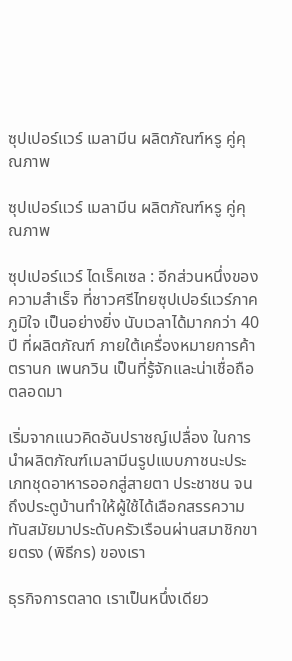ซุปเปอร์แวร์ เมลามีน ผลิตภัณฑ์หรู คู่คุณภาพ

ซุปเปอร์แวร์ เมลามีน ผลิตภัณฑ์หรู คู่คุณภาพ

ซุปเปอร์แวร์ ไดเร็คเซล : อีกส่วนหนึ่งของความสำเร็จ ที่ชาวศรีไทยซุปเปอร์แวร์ภาคภูมิใจ เป็นอย่างยิ่ง นับเวลาได้มากกว่า 40 ปี ที่ผลิตภัณฑ์ ภายใต้เครื่องหมายการค้าตรานก เพนกวิน เป็นที่รู้จักและน่าเชื่อถือ ตลอดมา

เริ่มจากแนวคิดอันปราชญ์เปลื่อง ในการนำผลิตภัณฑ์เมลามีนรูปแบบภาชนะประเภทชุดอาหารออกสู่สายตา ประชาชน จนถึงประตูบ้านทำให้ผู้ใช้ได้เลือกสรรความทันสมัยมาประดับครัวเรือนผ่านสมาชิกขายตรง (พิธีกร) ของเรา

ธุรกิจการตลาด เราเป็นหนึ่งเดียว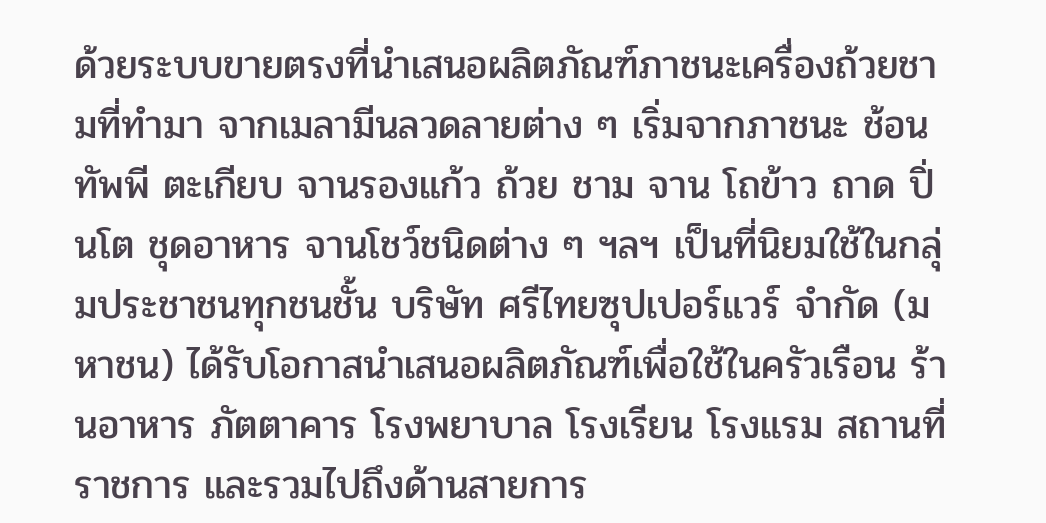ด้วยระบบขายตรงที่นำเสนอผลิตภัณฑ์ภาชนะเครื่องถ้วยชามที่ทำมา จากเมลามีนลวดลายต่าง ๆ เริ่มจากภาชนะ ช้อน ทัพพี ตะเกียบ จานรองแก้ว ถ้วย ชาม จาน โถข้าว ถาด ปิ่นโต ชุดอาหาร จานโชว์ชนิดต่าง ๆ ฯลฯ เป็นที่นิยมใช้ในกลุ่มประชาชนทุกชนชั้น บริษัท ศรีไทยซุปเปอร์แวร์ จำกัด (มหาชน) ได้รับโอกาสนำเสนอผลิตภัณฑ์เพื่อใช้ในครัวเรือน ร้านอาหาร ภัตตาคาร โรงพยาบาล โรงเรียน โรงแรม สถานที่ราชการ และรวมไปถึงด้านสายการ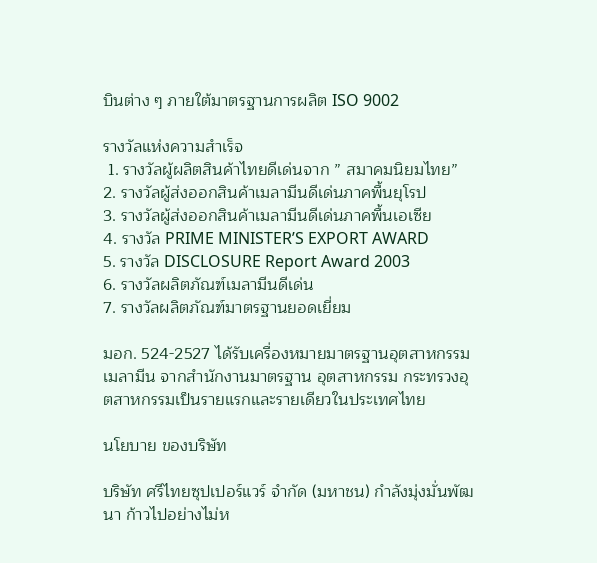บินต่าง ๆ ภายใต้มาตรฐานการผลิต ISO 9002

รางวัลแห่งความสำเร็จ
 1. รางวัลผู้ผลิตสินค้าไทยดีเด่นจาก ” สมาคมนิยมไทย”
2. รางวัลผู้ส่งออกสินค้าเมลามีนดีเด่นภาคพื้นยุโรป
3. รางวัลผู้ส่งออกสินค้าเมลามีนดีเด่นภาคพื้นเอเซีย
4. รางวัล PRIME MINISTER’S EXPORT AWARD
5. รางวัล DISCLOSURE Report Award 2003
6. รางวัลผลิตภัณฑ์เมลามีนดีเด่น
7. รางวัลผลิตภัณฑ์มาตรฐานยอดเยี่ยม

มอก. 524-2527 ได้รับเครื่องหมายมาตรฐานอุตสาหกรรมเมลามีน จากสำนักงานมาตรฐาน อุตสาหกรรม กระทรวงอุตสาหกรรมเป็นรายแรกและรายเดียวในประเทศไทย

นโยบาย ของบริษัท

บริษัท ศรีไทยซุปเปอร์แวร์ จำกัด (มหาชน) กำลังมุ่งมั่นพัฒนา ก้าวไปอย่างไม่ห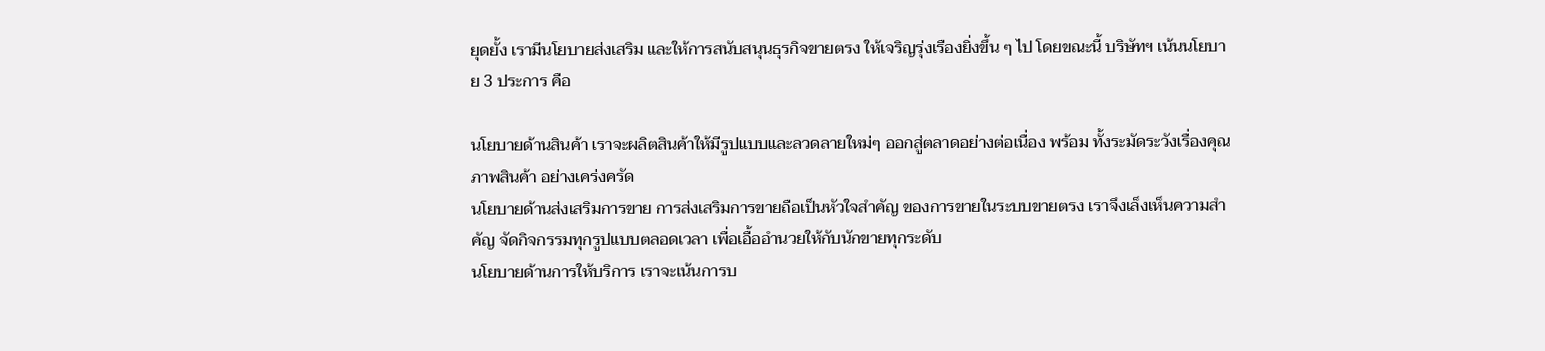ยุดยั้ง เรามีนโยบายส่งเสริม และให้การสนับสนุนธุรกิจขายตรง ให้เจริญรุ่งเรืองยิ่งขึ้น ๆ ไป โดยขณะนี้ บริษัทฯ เน้นนโยบาย 3 ประการ คือ

นโยบายด้านสินค้า เราจะผลิตสินค้าให้มีรูปแบบและลวดลายใหม่ๆ ออกสู่ตลาดอย่างต่อเนื่อง พร้อม ทั้งระมัดระวังเรื่องคุณภาพสินค้า อย่างเคร่งครัด
นโยบายด้านส่งเสริมการขาย การส่งเสริมการขายถือเป็นหัวใจสำคัญ ของการขายในระบบขายตรง เราจึงเล็งเห็นความสำคัญ จัดกิจกรรมทุกรูปแบบตลอดเวลา เพื่อเอื้ออำนวยให้กับนักขายทุกระดับ
นโยบายด้านการให้บริการ เราจะเน้นการบ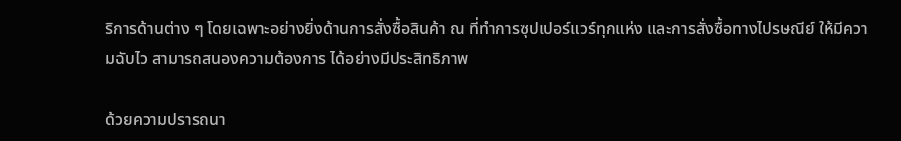ริการด้านต่าง ๆ โดยเฉพาะอย่างยิ่งด้านการสั่งซื้อสินค้า ณ ที่ทำการซุปเปอร์แวร์ทุกแห่ง และการสั่งซื้อทางไปรษณีย์ ให้มีความฉับไว สามารถสนองความต้องการ ได้อย่างมีประสิทธิภาพ

ด้วยความปรารถนา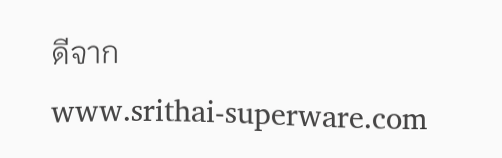ดีจาก
www.srithai-superware.com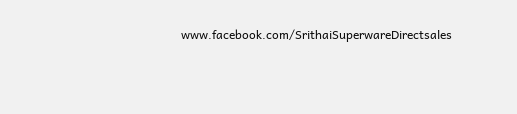www.facebook.com/SrithaiSuperwareDirectsales